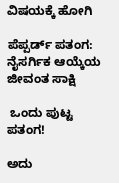ವಿಷಯಕ್ಕೆ ಹೋಗಿ

ಪೆಪ್ಪರ್ಡ್ ಪತಂಗ: ನೈಸರ್ಗಿಕ ಆಯ್ಕೆಯ ಜೀವಂತ ಸಾಕ್ಷಿ

 ಒಂದು ಪುಟ್ಟ ಪತಂಗ!

ಅದು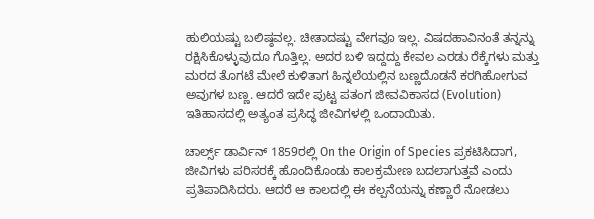ಹುಲಿಯಷ್ಟು ಬಲಿಷ್ಠವಲ್ಲ. ಚೀತಾದಷ್ಟು ವೇಗವೂ ಇಲ್ಲ. ವಿಷದಹಾವಿನಂತೆ ತನ್ನನ್ನು ರಕ್ಷಿಸಿಕೊಳ್ಳುವುದೂ ಗೊತ್ತಿಲ್ಲ. ಅದರ ಬಳಿ ಇದ್ದದ್ದು ಕೇವಲ ಎರಡು ರೆಕ್ಕೆಗಳು ಮತ್ತು ಮರದ ತೊಗಟೆ ಮೇಲೆ ಕುಳಿತಾಗ ಹಿನ್ನಲೆಯಲ್ಲಿನ ಬಣ್ಣದೊಡನೆ ಕರಗಿಹೋಗುವ ಅವುಗಳ ಬಣ್ಣ. ಆದರೆ ಇದೇ ಪುಟ್ಟ ಪತಂಗ ಜೀವವಿಕಾಸದ (Evolution) ಇತಿಹಾಸದಲ್ಲಿ ಅತ್ಯಂತ ಪ್ರಸಿದ್ಧ ಜೀವಿಗಳಲ್ಲಿ ಒಂದಾಯಿತು.

ಚಾರ್ಲ್ಸ್ ಡಾರ್ವಿನ್ 1859ರಲ್ಲಿ On the Origin of Species ಪ್ರಕಟಿಸಿದಾಗ, ಜೀವಿಗಳು ಪರಿಸರಕ್ಕೆ ಹೊಂದಿಕೊಂಡು ಕಾಲಕ್ರಮೇಣ ಬದಲಾಗುತ್ತವೆ ಎಂದು ಪ್ರತಿಪಾದಿಸಿದರು. ಆದರೆ ಆ ಕಾಲದಲ್ಲಿ ಈ ಕಲ್ಪನೆಯನ್ನು ಕಣ್ಣಾರೆ ನೋಡಲು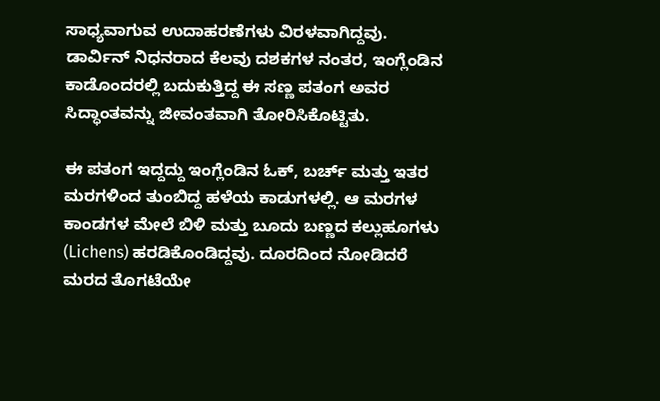ಸಾಧ್ಯವಾಗುವ ಉದಾಹರಣೆಗಳು ವಿರಳವಾಗಿದ್ದವು. ಡಾರ್ವಿನ್ ನಿಧನರಾದ ಕೆಲವು ದಶಕಗಳ ನಂತರ, ಇಂಗ್ಲೆಂಡಿನ ಕಾಡೊಂದರಲ್ಲಿ ಬದುಕುತ್ತಿದ್ದ ಈ ಸಣ್ಣ ಪತಂಗ ಅವರ ಸಿದ್ಧಾಂತವನ್ನು ಜೀವಂತವಾಗಿ ತೋರಿಸಿಕೊಟ್ಟಿತು.

ಈ ಪತಂಗ ಇದ್ದದ್ದು ಇಂಗ್ಲೆಂಡಿನ ಓಕ್, ಬರ್ಚ್ ಮತ್ತು ಇತರ ಮರಗಳಿಂದ ತುಂಬಿದ್ದ ಹಳೆಯ ಕಾಡುಗಳಲ್ಲಿ. ಆ ಮರಗಳ ಕಾಂಡಗಳ ಮೇಲೆ ಬಿಳಿ ಮತ್ತು ಬೂದು ಬಣ್ಣದ ಕಲ್ಲುಹೂಗಳು (Lichens) ಹರಡಿಕೊಂಡಿದ್ದವು. ದೂರದಿಂದ ನೋಡಿದರೆ ಮರದ ತೊಗಟೆಯೇ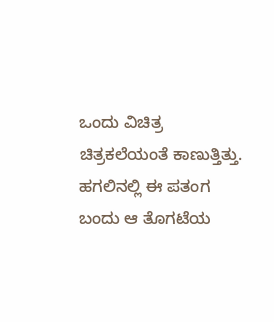ಒಂದು ವಿಚಿತ್ರ ಚಿತ್ರಕಲೆಯಂತೆ ಕಾಣುತ್ತಿತ್ತು. ಹಗಲಿನಲ್ಲಿ ಈ ಪತಂಗ ಬಂದು ಆ ತೊಗಟೆಯ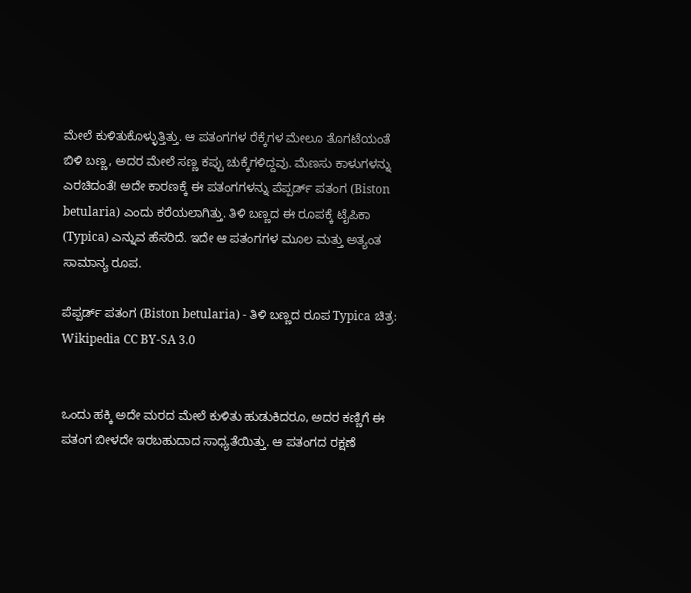ಮೇಲೆ ಕುಳಿತುಕೊಳ್ಳುತ್ತಿತ್ತು. ಆ ಪತಂಗಗಳ ರೆಕ್ಕೆಗಳ ಮೇಲೂ ತೊಗಟೆಯಂತೆ ಬಿಳಿ ಬಣ್ಣ, ಅದರ ಮೇಲೆ ಸಣ್ಣ ಕಪ್ಪು ಚುಕ್ಕೆಗಳಿದ್ದವು. ಮೆಣಸು ಕಾಳುಗಳನ್ನು ಎರಚಿದಂತೆ! ಅದೇ ಕಾರಣಕ್ಕೆ ಈ ಪತಂಗಗಳನ್ನು ಪೆಪ್ಪರ್ಡ್ ಪತಂಗ (Biston betularia) ಎಂದು ಕರೆಯಲಾಗಿತ್ತು. ತಿಳಿ ಬಣ್ಣದ ಈ ರೂಪಕ್ಕೆ ಟೈಪಿಕಾ (Typica) ಎನ್ನುವ ಹೆಸರಿದೆ. ಇದೇ ಆ ಪತಂಗಗಳ ಮೂಲ ಮತ್ತು ಅತ್ಯಂತ ಸಾಮಾನ್ಯ ರೂಪ.

ಪೆಪ್ಪರ್ಡ್ ಪತಂಗ (Biston betularia) - ತಿಳಿ ಬಣ್ಣದ ರೂಪ Typica ಚಿತ್ರ: Wikipedia CC BY-SA 3.0


ಒಂದು ಹಕ್ಕಿ ಅದೇ ಮರದ ಮೇಲೆ ಕುಳಿತು ಹುಡುಕಿದರೂ, ಅದರ ಕಣ್ಣಿಗೆ ಈ ಪತಂಗ ಬೀಳದೇ ಇರಬಹುದಾದ ಸಾಧ್ಯತೆಯಿತ್ತು. ಆ ಪತಂಗದ ರಕ್ಷಣೆ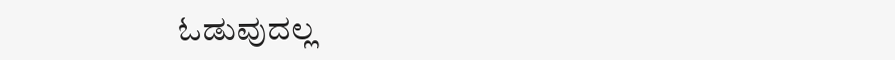ಓಡುವುದಲ್ಲ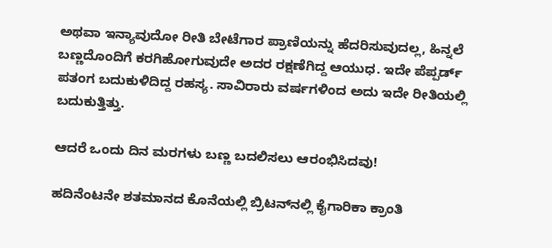ಅಥವಾ ಇನ್ಯಾವುದೋ ರೀತಿ ಬೇಟೆಗಾರ ಪ್ರಾಣಿಯನ್ನು ಹೆದರಿಸುವುದಲ್ಲ, ಹಿನ್ನಲೆ ಬಣ್ಣದೊಂದಿಗೆ ಕರಗಿಹೋಗುವುದೇ ಅದರ ರಕ್ಷಣೆಗಿದ್ದ ಆಯುಧ. ಇದೇ ಪೆಪ್ಪರ್ಡ್ ಪತಂಗ ಬದುಕುಳಿದಿದ್ದ ರಹಸ್ಯ. ಸಾವಿರಾರು ವರ್ಷಗಳಿಂದ ಅದು ಇದೇ ರೀತಿಯಲ್ಲಿ ಬದುಕುತ್ತಿತ್ತು.

ಆದರೆ ಒಂದು ದಿನ ಮರಗಳು ಬಣ್ಣ ಬದಲಿಸಲು ಆರಂಭಿಸಿದವು!

ಹದಿನೆಂಟನೇ ಶತಮಾನದ ಕೊನೆಯಲ್ಲಿ ಬ್ರಿಟನ್‌ನಲ್ಲಿ ಕೈಗಾರಿಕಾ ಕ್ರಾಂತಿ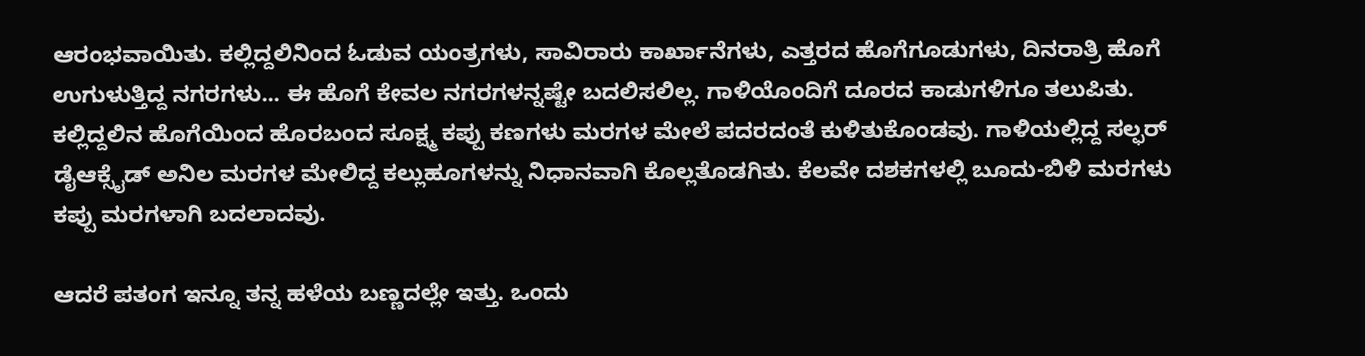ಆರಂಭವಾಯಿತು. ಕಲ್ಲಿದ್ದಲಿನಿಂದ ಓಡುವ ಯಂತ್ರಗಳು, ಸಾವಿರಾರು ಕಾರ್ಖಾನೆಗಳು, ಎತ್ತರದ ಹೊಗೆಗೂಡುಗಳು, ದಿನರಾತ್ರಿ ಹೊಗೆ ಉಗುಳುತ್ತಿದ್ದ ನಗರಗಳು... ಈ ಹೊಗೆ ಕೇವಲ ನಗರಗಳನ್ನಷ್ಟೇ ಬದಲಿಸಲಿಲ್ಲ. ಗಾಳಿಯೊಂದಿಗೆ ದೂರದ ಕಾಡುಗಳಿಗೂ ತಲುಪಿತು. ಕಲ್ಲಿದ್ದಲಿನ ಹೊಗೆಯಿಂದ ಹೊರಬಂದ ಸೂಕ್ಷ್ಮ ಕಪ್ಪು ಕಣಗಳು ಮರಗಳ ಮೇಲೆ ಪದರದಂತೆ ಕುಳಿತುಕೊಂಡವು. ಗಾಳಿಯಲ್ಲಿದ್ದ ಸಲ್ಫರ್ ಡೈಆಕ್ಸೈಡ್ ಅನಿಲ ಮರಗಳ ಮೇಲಿದ್ದ ಕಲ್ಲುಹೂಗಳನ್ನು ನಿಧಾನವಾಗಿ ಕೊಲ್ಲತೊಡಗಿತು. ಕೆಲವೇ ದಶಕಗಳಲ್ಲಿ ಬೂದು-ಬಿಳಿ ಮರಗಳು ಕಪ್ಪು ಮರಗಳಾಗಿ ಬದಲಾದವು.

ಆದರೆ ಪತಂಗ ಇನ್ನೂ ತನ್ನ ಹಳೆಯ ಬಣ್ಣದಲ್ಲೇ ಇತ್ತು. ಒಂದು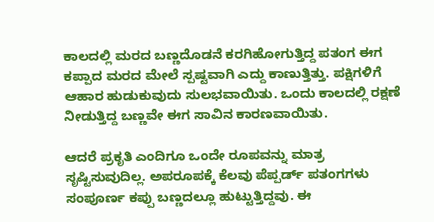ಕಾಲದಲ್ಲಿ ಮರದ ಬಣ್ಣದೊಡನೆ ಕರಗಿಹೋಗುತ್ತಿದ್ದ ಪತಂಗ ಈಗ ಕಪ್ಪಾದ ಮರದ ಮೇಲೆ ಸ್ಪಷ್ಟವಾಗಿ ಎದ್ದು ಕಾಣುತ್ತಿತ್ತು. ಪಕ್ಷಿಗಳಿಗೆ ಆಹಾರ ಹುಡುಕುವುದು ಸುಲಭವಾಯಿತು. ಒಂದು ಕಾಲದಲ್ಲಿ ರಕ್ಷಣೆ ನೀಡುತ್ತಿದ್ದ ಬಣ್ಣವೇ ಈಗ ಸಾವಿನ ಕಾರಣವಾಯಿತು.

ಆದರೆ ಪ್ರಕೃತಿ ಎಂದಿಗೂ ಒಂದೇ ರೂಪವನ್ನು ಮಾತ್ರ ಸೃಷ್ಟಿಸುವುದಿಲ್ಲ. ಅಪರೂಪಕ್ಕೆ ಕೆಲವು ಪೆಪ್ಪರ್ಡ್ ಪತಂಗಗಳು ಸಂಪೂರ್ಣ ಕಪ್ಪು ಬಣ್ಣದಲ್ಲೂ ಹುಟ್ಟುತ್ತಿದ್ದವು. ಈ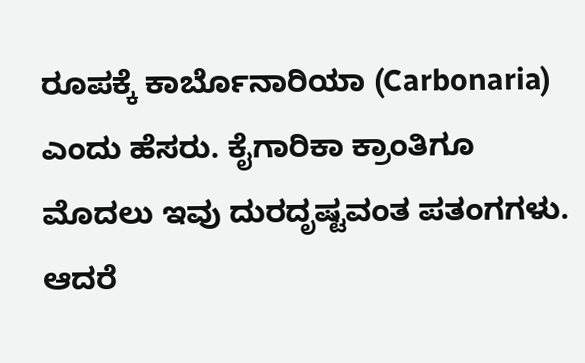ರೂಪಕ್ಕೆ ಕಾರ್ಬೊನಾರಿಯಾ (Carbonaria) ಎಂದು ಹೆಸರು. ಕೈಗಾರಿಕಾ ಕ್ರಾಂತಿಗೂ ಮೊದಲು ಇವು ದುರದೃಷ್ಟವಂತ ಪತಂಗಗಳು. ಆದರೆ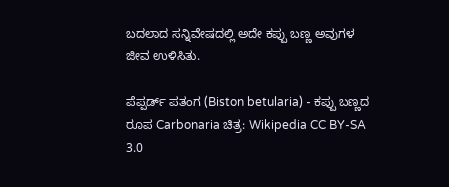ಬದಲಾದ ಸನ್ನಿವೇಷದಲ್ಲಿ ಅದೇ ಕಪ್ಪು ಬಣ್ಣ ಅವುಗಳ ಜೀವ ಉಳಿಸಿತು.

ಪೆಪ್ಪರ್ಡ್ ಪತಂಗ (Biston betularia) - ಕಪ್ಪು ಬಣ್ಣದ ರೂಪ Carbonaria ಚಿತ್ರ: Wikipedia CC BY-SA 3.0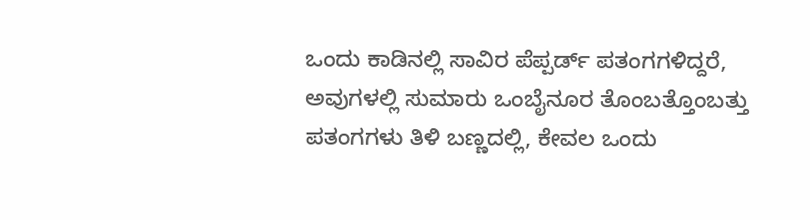ಒಂದು ಕಾಡಿನಲ್ಲಿ ಸಾವಿರ ಪೆಪ್ಪರ್ಡ್ ಪತಂಗಗಳಿದ್ದರೆ, ಅವುಗಳಲ್ಲಿ ಸುಮಾರು ಒಂಬೈನೂರ ತೊಂಬತ್ತೊಂಬತ್ತು ಪತಂಗಗಳು ತಿಳಿ ಬಣ್ಣದಲ್ಲಿ, ಕೇವಲ ಒಂದು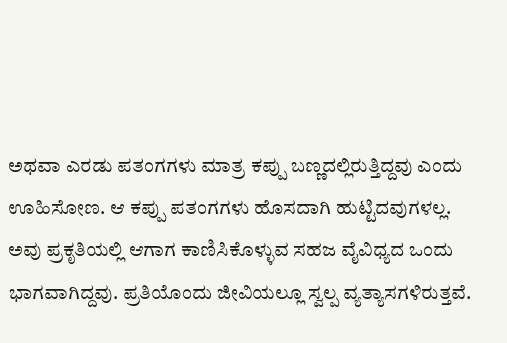ಅಥವಾ ಎರಡು ಪತಂಗಗಳು ಮಾತ್ರ ಕಪ್ಪು ಬಣ್ಣದಲ್ಲಿರುತ್ತಿದ್ದವು ಎಂದು ಊಹಿಸೋಣ. ಆ ಕಪ್ಪು ಪತಂಗಗಳು ಹೊಸದಾಗಿ ಹುಟ್ಟಿದವುಗಳಲ್ಲ. ಅವು ಪ್ರಕೃತಿಯಲ್ಲಿ ಆಗಾಗ ಕಾಣಿಸಿಕೊಳ್ಳುವ ಸಹಜ ವೈವಿಧ್ಯದ ಒಂದು ಭಾಗವಾಗಿದ್ದವು. ಪ್ರತಿಯೊಂದು ಜೀವಿಯಲ್ಲೂ ಸ್ವಲ್ಪ ವ್ಯತ್ಯಾಸಗಳಿರುತ್ತವೆ.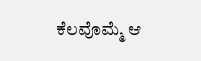ಕೆಲವೊಮ್ಮೆ ಆ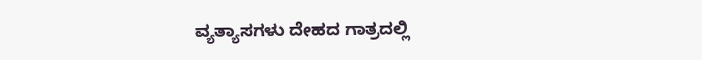ವ್ಯತ್ಯಾಸಗಳು ದೇಹದ ಗಾತ್ರದಲ್ಲಿ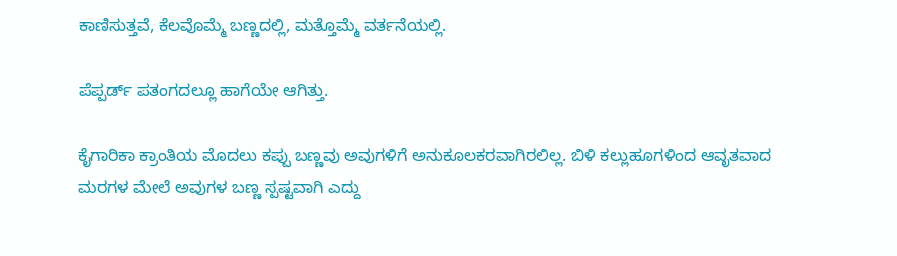ಕಾಣಿಸುತ್ತವೆ, ಕೆಲವೊಮ್ಮೆ ಬಣ್ಣದಲ್ಲಿ, ಮತ್ತೊಮ್ಮೆ ವರ್ತನೆಯಲ್ಲಿ.

ಪೆಪ್ಪರ್ಡ್ ಪತಂಗದಲ್ಲೂ ಹಾಗೆಯೇ ಆಗಿತ್ತು.

ಕೈಗಾರಿಕಾ ಕ್ರಾಂತಿಯ ಮೊದಲು ಕಪ್ಪು ಬಣ್ಣವು ಅವುಗಳಿಗೆ ಅನುಕೂಲಕರವಾಗಿರಲಿಲ್ಲ. ಬಿಳಿ ಕಲ್ಲುಹೂಗಳಿಂದ ಆವೃತವಾದ ಮರಗಳ ಮೇಲೆ ಅವುಗಳ ಬಣ್ಣ ಸ್ಪಷ್ಟವಾಗಿ ಎದ್ದು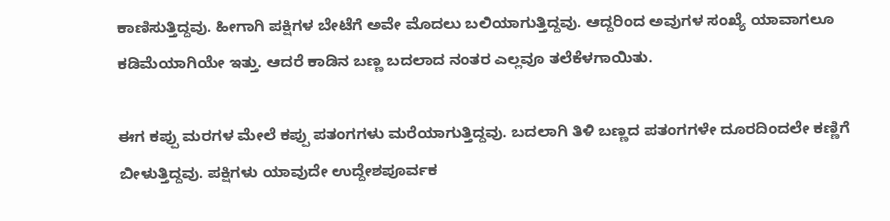ಕಾಣಿಸುತ್ತಿದ್ದವು. ಹೀಗಾಗಿ ಪಕ್ಷಿಗಳ ಬೇಟೆಗೆ ಅವೇ ಮೊದಲು ಬಲಿಯಾಗುತ್ತಿದ್ದವು. ಆದ್ದರಿಂದ ಅವುಗಳ ಸಂಖ್ಯೆ ಯಾವಾಗಲೂ ಕಡಿಮೆಯಾಗಿಯೇ ಇತ್ತು. ಆದರೆ ಕಾಡಿನ ಬಣ್ಣ ಬದಲಾದ ನಂತರ ಎಲ್ಲವೂ ತಲೆಕೆಳಗಾಯಿತು.

ಈಗ ಕಪ್ಪು ಮರಗಳ ಮೇಲೆ ಕಪ್ಪು ಪತಂಗಗಳು ಮರೆಯಾಗುತ್ತಿದ್ದವು. ಬದಲಾಗಿ ತಿಳಿ ಬಣ್ಣದ ಪತಂಗಗಳೇ ದೂರದಿಂದಲೇ ಕಣ್ಣಿಗೆ ಬೀಳುತ್ತಿದ್ದವು. ಪಕ್ಷಿಗಳು ಯಾವುದೇ ಉದ್ದೇಶಪೂರ್ವಕ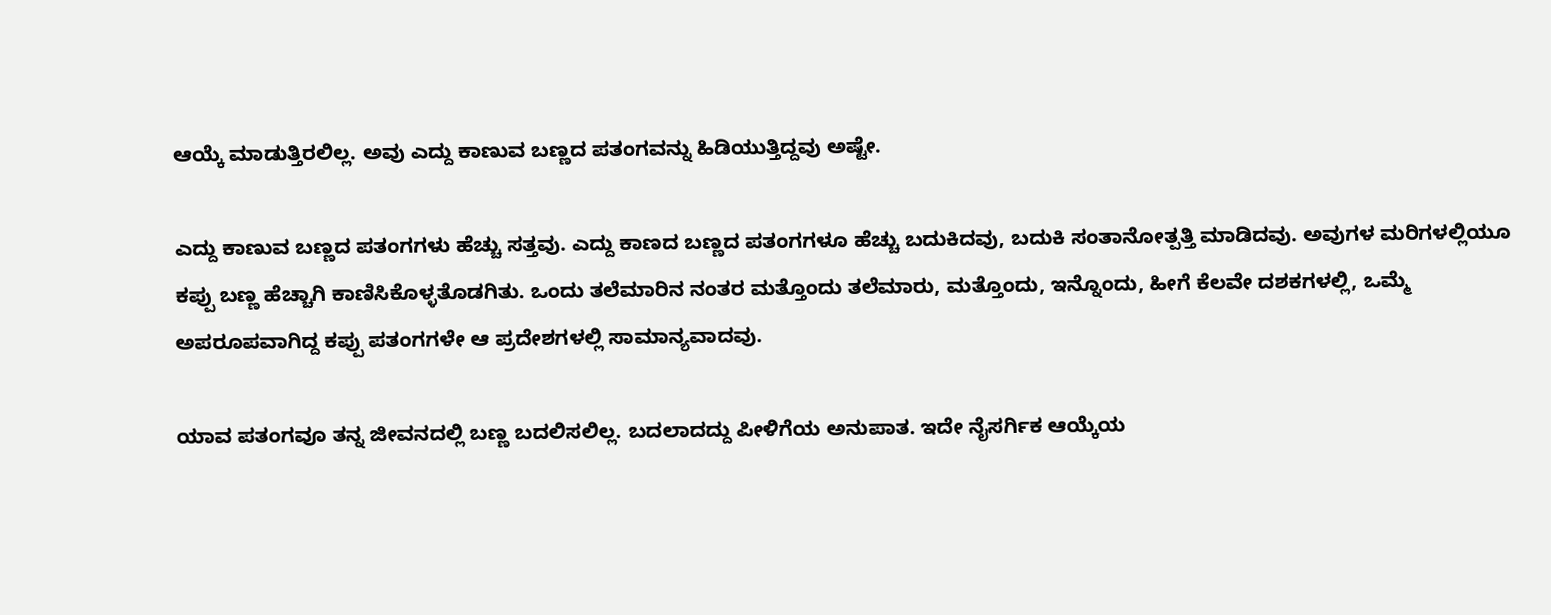ಆಯ್ಕೆ ಮಾಡುತ್ತಿರಲಿಲ್ಲ. ಅವು ಎದ್ದು ಕಾಣುವ ಬಣ್ಣದ ಪತಂಗವನ್ನು ಹಿಡಿಯುತ್ತಿದ್ದವು ಅಷ್ಟೇ.

ಎದ್ದು ಕಾಣುವ ಬಣ್ಣದ ಪತಂಗಗಳು ಹೆಚ್ಚು ಸತ್ತವು. ಎದ್ದು ಕಾಣದ ಬಣ್ಣದ ಪತಂಗಗಳೂ ಹೆಚ್ಚು ಬದುಕಿದವು, ಬದುಕಿ ಸಂತಾನೋತ್ಪತ್ತಿ ಮಾಡಿದವು. ಅವುಗಳ ಮರಿಗಳಲ್ಲಿಯೂ ಕಪ್ಪು ಬಣ್ಣ ಹೆಚ್ಚಾಗಿ ಕಾಣಿಸಿಕೊಳ್ಳತೊಡಗಿತು. ಒಂದು ತಲೆಮಾರಿನ ನಂತರ ಮತ್ತೊಂದು ತಲೆಮಾರು, ಮತ್ತೊಂದು, ಇನ್ನೊಂದು, ಹೀಗೆ ಕೆಲವೇ ದಶಕಗಳಲ್ಲಿ, ಒಮ್ಮೆ ಅಪರೂಪವಾಗಿದ್ದ ಕಪ್ಪು ಪತಂಗಗಳೇ ಆ ಪ್ರದೇಶಗಳಲ್ಲಿ ಸಾಮಾನ್ಯವಾದವು.

ಯಾವ ಪತಂಗವೂ ತನ್ನ ಜೀವನದಲ್ಲಿ ಬಣ್ಣ ಬದಲಿಸಲಿಲ್ಲ. ಬದಲಾದದ್ದು ಪೀಳಿಗೆಯ ಅನುಪಾತ. ಇದೇ ನೈಸರ್ಗಿಕ ಆಯ್ಕೆಯ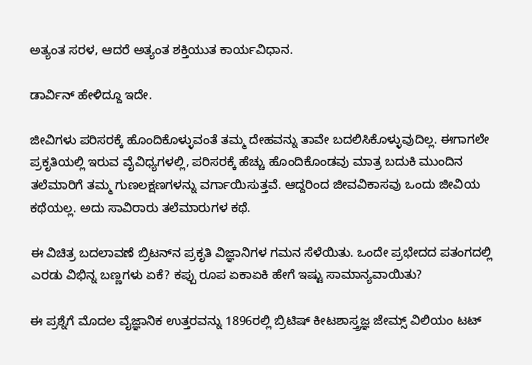ಅತ್ಯಂತ ಸರಳ, ಆದರೆ ಅತ್ಯಂತ ಶಕ್ತಿಯುತ ಕಾರ್ಯವಿಧಾನ.

ಡಾರ್ವಿನ್ ಹೇಳಿದ್ದೂ ಇದೇ.

ಜೀವಿಗಳು ಪರಿಸರಕ್ಕೆ ಹೊಂದಿಕೊಳ್ಳುವಂತೆ ತಮ್ಮ ದೇಹವನ್ನು ತಾವೇ ಬದಲಿಸಿಕೊಳ್ಳುವುದಿಲ್ಲ. ಈಗಾಗಲೇ ಪ್ರಕೃತಿಯಲ್ಲಿ ಇರುವ ವೈವಿಧ್ಯಗಳಲ್ಲಿ, ಪರಿಸರಕ್ಕೆ ಹೆಚ್ಚು ಹೊಂದಿಕೊಂಡವು ಮಾತ್ರ ಬದುಕಿ ಮುಂದಿನ ತಲೆಮಾರಿಗೆ ತಮ್ಮ ಗುಣಲಕ್ಷಣಗಳನ್ನು ವರ್ಗಾಯಿಸುತ್ತವೆ. ಆದ್ದರಿಂದ ಜೀವವಿಕಾಸವು ಒಂದು ಜೀವಿಯ ಕಥೆಯಲ್ಲ. ಅದು ಸಾವಿರಾರು ತಲೆಮಾರುಗಳ ಕಥೆ.

ಈ ವಿಚಿತ್ರ ಬದಲಾವಣೆ ಬ್ರಿಟನ್‌ನ ಪ್ರಕೃತಿ ವಿಜ್ಞಾನಿಗಳ ಗಮನ ಸೆಳೆಯಿತು. ಒಂದೇ ಪ್ರಭೇದದ ಪತಂಗದಲ್ಲಿ ಎರಡು ವಿಭಿನ್ನ ಬಣ್ಣಗಳು ಏಕೆ? ಕಪ್ಪು ರೂಪ ಏಕಾಏಕಿ ಹೇಗೆ ಇಷ್ಟು ಸಾಮಾನ್ಯವಾಯಿತು?

ಈ ಪ್ರಶ್ನೆಗೆ ಮೊದಲ ವೈಜ್ಞಾನಿಕ ಉತ್ತರವನ್ನು 1896ರಲ್ಲಿ ಬ್ರಿಟಿಷ್ ಕೀಟಶಾಸ್ತ್ರಜ್ಞ ಜೇಮ್ಸ್ ವಿಲಿಯಂ ಟಟ್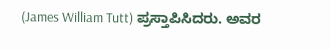(James William Tutt) ಪ್ರಸ್ತಾಪಿಸಿದರು. ಅವರ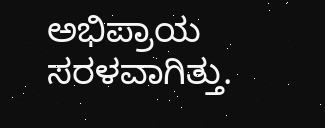ಅಭಿಪ್ರಾಯ ಸರಳವಾಗಿತ್ತು.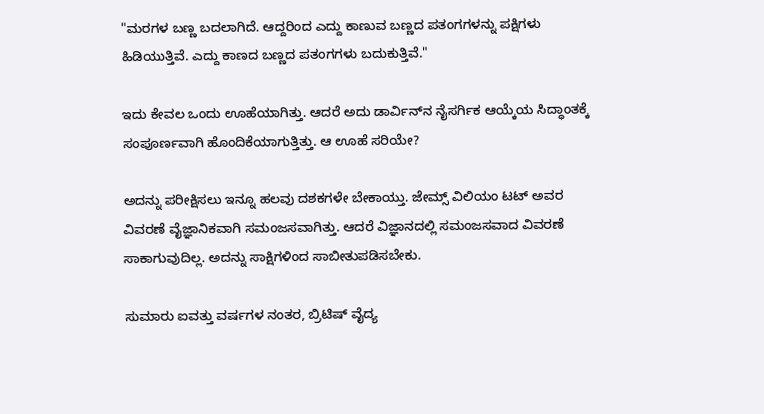"ಮರಗಳ ಬಣ್ಣ ಬದಲಾಗಿದೆ. ಆದ್ದರಿಂದ ಎದ್ದು ಕಾಣುವ ಬಣ್ಣದ ಪತಂಗಗಳನ್ನು ಪಕ್ಷಿಗಳು ಹಿಡಿಯುತ್ತಿವೆ. ಎದ್ದು ಕಾಣದ ಬಣ್ಣದ ಪತಂಗಗಳು ಬದುಕುತ್ತಿವೆ."

ಇದು ಕೇವಲ ಒಂದು ಊಹೆಯಾಗಿತ್ತು. ಆದರೆ ಅದು ಡಾರ್ವಿನ್‌ನ ನೈಸರ್ಗಿಕ ಆಯ್ಕೆಯ ಸಿದ್ಧಾಂತಕ್ಕೆ ಸಂಪೂರ್ಣವಾಗಿ ಹೊಂದಿಕೆಯಾಗುತ್ತಿತ್ತು. ಆ ಊಹೆ ಸರಿಯೇ?

ಅದನ್ನು ಪರೀಕ್ಷಿಸಲು ಇನ್ನೂ ಹಲವು ದಶಕಗಳೇ ಬೇಕಾಯ್ತು. ಜೇಮ್ಸ್ ವಿಲಿಯಂ ಟಟ್ ಅವರ ವಿವರಣೆ ವೈಜ್ಞಾನಿಕವಾಗಿ ಸಮಂಜಸವಾಗಿತ್ತು. ಆದರೆ ವಿಜ್ಞಾನದಲ್ಲಿ ಸಮಂಜಸವಾದ ವಿವರಣೆ ಸಾಕಾಗುವುದಿಲ್ಲ. ಅದನ್ನು ಸಾಕ್ಷಿಗಳಿಂದ ಸಾಬೀತುಪಡಿಸಬೇಕು.

ಸುಮಾರು ಐವತ್ತು ವರ್ಷಗಳ ನಂತರ, ಬ್ರಿಟಿಷ್ ವೈದ್ಯ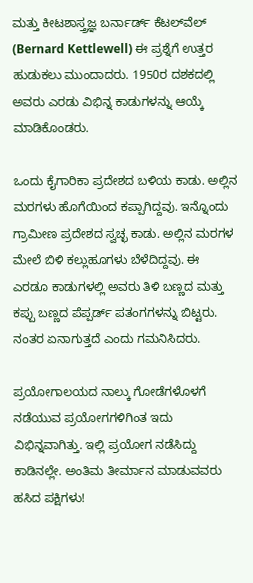ಮತ್ತು ಕೀಟಶಾಸ್ತ್ರಜ್ಞ ಬರ್ನಾರ್ಡ್ ಕೆಟಲ್‌ವೆಲ್ (Bernard Kettlewell) ಈ ಪ್ರಶ್ನೆಗೆ ಉತ್ತರ ಹುಡುಕಲು ಮುಂದಾದರು. 1950ರ ದಶಕದಲ್ಲಿ ಅವರು ಎರಡು ವಿಭಿನ್ನ ಕಾಡುಗಳನ್ನು ಆಯ್ಕೆ ಮಾಡಿಕೊಂಡರು.

ಒಂದು ಕೈಗಾರಿಕಾ ಪ್ರದೇಶದ ಬಳಿಯ ಕಾಡು. ಅಲ್ಲಿನ ಮರಗಳು ಹೊಗೆಯಿಂದ ಕಪ್ಪಾಗಿದ್ದವು. ಇನ್ನೊಂದು ಗ್ರಾಮೀಣ ಪ್ರದೇಶದ ಸ್ವಚ್ಛ ಕಾಡು. ಅಲ್ಲಿನ ಮರಗಳ ಮೇಲೆ ಬಿಳಿ ಕಲ್ಲುಹೂಗಳು ಬೆಳೆದಿದ್ದವು. ಈ ಎರಡೂ ಕಾಡುಗಳಲ್ಲಿ ಅವರು ತಿಳಿ ಬಣ್ಣದ ಮತ್ತು ಕಪ್ಪು ಬಣ್ಣದ ಪೆಪ್ಪರ್ಡ್ ಪತಂಗಗಳನ್ನು ಬಿಟ್ಟರು. ನಂತರ ಏನಾಗುತ್ತದೆ ಎಂದು ಗಮನಿಸಿದರು.

ಪ್ರಯೋಗಾಲಯದ ನಾಲ್ಕು ಗೋಡೆಗಳೊಳಗೆ ನಡೆಯುವ ಪ್ರಯೋಗಗಳಿಗಿಂತ ಇದು ವಿಭಿನ್ನವಾಗಿತ್ತು. ಇಲ್ಲಿ ಪ್ರಯೋಗ ನಡೆಸಿದ್ದು ಕಾಡಿನಲ್ಲೇ. ಅಂತಿಮ ತೀರ್ಮಾನ ಮಾಡುವವರು ಹಸಿದ ಪಕ್ಷಿಗಳು!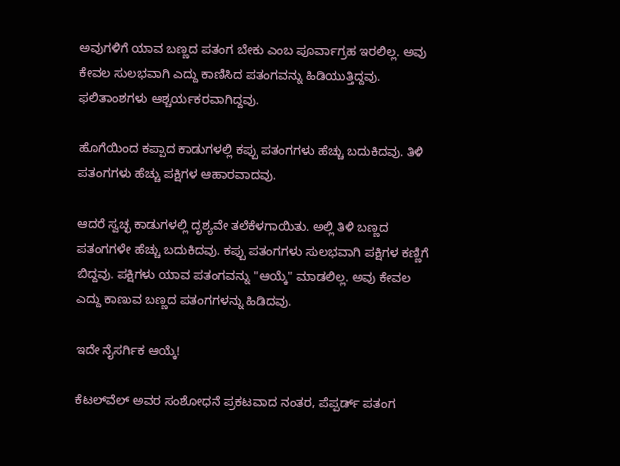ಅವುಗಳಿಗೆ ಯಾವ ಬಣ್ಣದ ಪತಂಗ ಬೇಕು ಎಂಬ ಪೂರ್ವಾಗ್ರಹ ಇರಲಿಲ್ಲ. ಅವು ಕೇವಲ ಸುಲಭವಾಗಿ ಎದ್ದು ಕಾಣಿಸಿದ ಪತಂಗವನ್ನು ಹಿಡಿಯುತ್ತಿದ್ದವು. ಫಲಿತಾಂಶಗಳು ಆಶ್ಚರ್ಯಕರವಾಗಿದ್ದವು.

ಹೊಗೆಯಿಂದ ಕಪ್ಪಾದ ಕಾಡುಗಳಲ್ಲಿ ಕಪ್ಪು ಪತಂಗಗಳು ಹೆಚ್ಚು ಬದುಕಿದವು. ತಿಳಿ ಪತಂಗಗಳು ಹೆಚ್ಚು ಪಕ್ಷಿಗಳ ಆಹಾರವಾದವು.

ಆದರೆ ಸ್ವಚ್ಛ ಕಾಡುಗಳಲ್ಲಿ ದೃಶ್ಯವೇ ತಲೆಕೆಳಗಾಯಿತು. ಅಲ್ಲಿ ತಿಳಿ ಬಣ್ಣದ ಪತಂಗಗಳೇ ಹೆಚ್ಚು ಬದುಕಿದವು. ಕಪ್ಪು ಪತಂಗಗಳು ಸುಲಭವಾಗಿ ಪಕ್ಷಿಗಳ ಕಣ್ಣಿಗೆ ಬಿದ್ದವು. ಪಕ್ಷಿಗಳು ಯಾವ ಪತಂಗವನ್ನು "ಆಯ್ಕೆ" ಮಾಡಲಿಲ್ಲ. ಅವು ಕೇವಲ ಎದ್ದು ಕಾಣುವ ಬಣ್ಣದ ಪತಂಗಗಳನ್ನು ಹಿಡಿದವು.

ಇದೇ ನೈಸರ್ಗಿಕ ಆಯ್ಕೆ!

ಕೆಟಲ್‌ವೆಲ್ ಅವರ ಸಂಶೋಧನೆ ಪ್ರಕಟವಾದ ನಂತರ, ಪೆಪ್ಪರ್ಡ್ ಪತಂಗ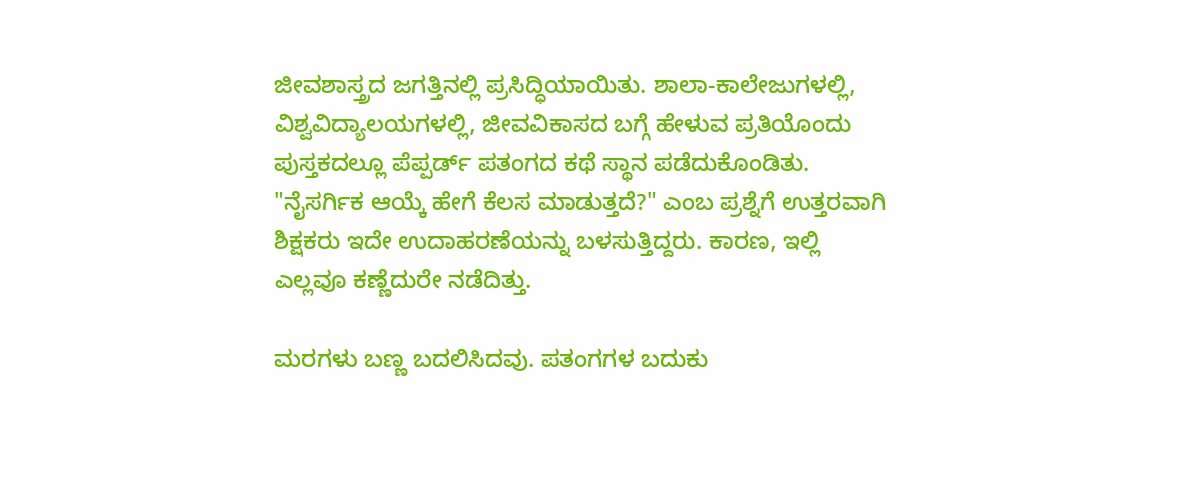ಜೀವಶಾಸ್ತ್ರದ ಜಗತ್ತಿನಲ್ಲಿ ಪ್ರಸಿದ್ಧಿಯಾಯಿತು. ಶಾಲಾ-ಕಾಲೇಜುಗಳಲ್ಲಿ, ವಿಶ್ವವಿದ್ಯಾಲಯಗಳಲ್ಲಿ, ಜೀವವಿಕಾಸದ ಬಗ್ಗೆ ಹೇಳುವ ಪ್ರತಿಯೊಂದು ಪುಸ್ತಕದಲ್ಲೂ ಪೆಪ್ಪರ್ಡ್ ಪತಂಗದ ಕಥೆ ಸ್ಥಾನ ಪಡೆದುಕೊಂಡಿತು. "ನೈಸರ್ಗಿಕ ಆಯ್ಕೆ ಹೇಗೆ ಕೆಲಸ ಮಾಡುತ್ತದೆ?" ಎಂಬ ಪ್ರಶ್ನೆಗೆ ಉತ್ತರವಾಗಿ ಶಿಕ್ಷಕರು ಇದೇ ಉದಾಹರಣೆಯನ್ನು ಬಳಸುತ್ತಿದ್ದರು. ಕಾರಣ, ಇಲ್ಲಿ ಎಲ್ಲವೂ ಕಣ್ಣೆದುರೇ ನಡೆದಿತ್ತು.

ಮರಗಳು ಬಣ್ಣ ಬದಲಿಸಿದವು. ಪತಂಗಗಳ ಬದುಕು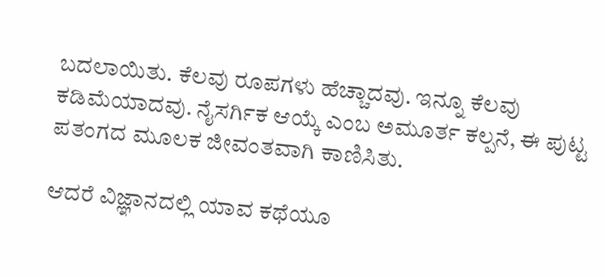ಬದಲಾಯಿತು. ಕೆಲವು ರೂಪಗಳು ಹೆಚ್ಚಾದವು. ಇನ್ನೂ ಕೆಲವು ಕಡಿಮೆಯಾದವು. ನೈಸರ್ಗಿಕ ಆಯ್ಕೆ ಎಂಬ ಅಮೂರ್ತ ಕಲ್ಪನೆ, ಈ ಪುಟ್ಟ ಪತಂಗದ ಮೂಲಕ ಜೀವಂತವಾಗಿ ಕಾಣಿಸಿತು.

ಆದರೆ ವಿಜ್ಞಾನದಲ್ಲಿ ಯಾವ ಕಥೆಯೂ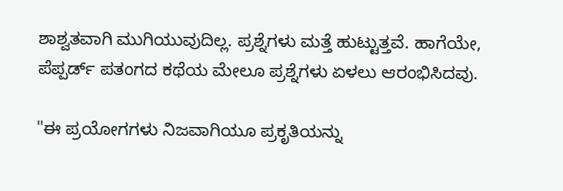ಶಾಶ್ವತವಾಗಿ ಮುಗಿಯುವುದಿಲ್ಲ. ಪ್ರಶ್ನೆಗಳು ಮತ್ತೆ ಹುಟ್ಟುತ್ತವೆ. ಹಾಗೆಯೇ, ಪೆಪ್ಪರ್ಡ್ ಪತಂಗದ ಕಥೆಯ ಮೇಲೂ ಪ್ರಶ್ನೆಗಳು ಏಳಲು ಆರಂಭಿಸಿದವು.

"ಈ ಪ್ರಯೋಗಗಳು ನಿಜವಾಗಿಯೂ ಪ್ರಕೃತಿಯನ್ನು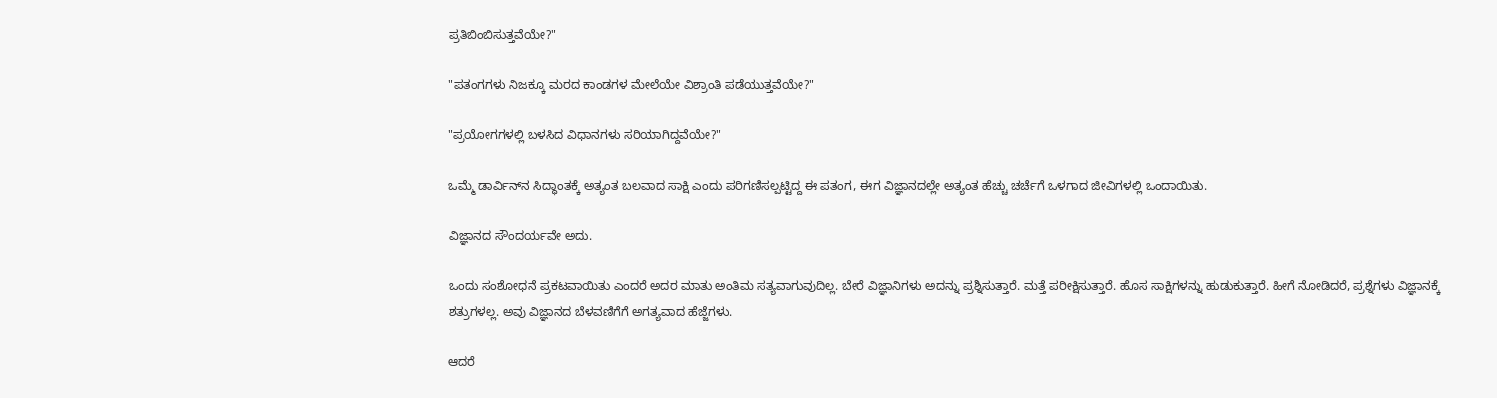ಪ್ರತಿಬಿಂಬಿಸುತ್ತವೆಯೇ?"

"ಪತಂಗಗಳು ನಿಜಕ್ಕೂ ಮರದ ಕಾಂಡಗಳ ಮೇಲೆಯೇ ವಿಶ್ರಾಂತಿ ಪಡೆಯುತ್ತವೆಯೇ?"

"ಪ್ರಯೋಗಗಳಲ್ಲಿ ಬಳಸಿದ ವಿಧಾನಗಳು ಸರಿಯಾಗಿದ್ದವೆಯೇ?"

ಒಮ್ಮೆ ಡಾರ್ವಿನ್‌ನ ಸಿದ್ಧಾಂತಕ್ಕೆ ಅತ್ಯಂತ ಬಲವಾದ ಸಾಕ್ಷಿ ಎಂದು ಪರಿಗಣಿಸಲ್ಪಟ್ಟಿದ್ದ ಈ ಪತಂಗ, ಈಗ ವಿಜ್ಞಾನದಲ್ಲೇ ಅತ್ಯಂತ ಹೆಚ್ಚು ಚರ್ಚೆಗೆ ಒಳಗಾದ ಜೀವಿಗಳಲ್ಲಿ ಒಂದಾಯಿತು.

ವಿಜ್ಞಾನದ ಸೌಂದರ್ಯವೇ ಅದು.

ಒಂದು ಸಂಶೋಧನೆ ಪ್ರಕಟವಾಯಿತು ಎಂದರೆ ಅದರ ಮಾತು ಅಂತಿಮ ಸತ್ಯವಾಗುವುದಿಲ್ಲ. ಬೇರೆ ವಿಜ್ಞಾನಿಗಳು ಅದನ್ನು ಪ್ರಶ್ನಿಸುತ್ತಾರೆ. ಮತ್ತೆ ಪರೀಕ್ಷಿಸುತ್ತಾರೆ. ಹೊಸ ಸಾಕ್ಷಿಗಳನ್ನು ಹುಡುಕುತ್ತಾರೆ. ಹೀಗೆ ನೋಡಿದರೆ, ಪ್ರಶ್ನೆಗಳು ವಿಜ್ಞಾನಕ್ಕೆ ಶತ್ರುಗಳಲ್ಲ. ಅವು ವಿಜ್ಞಾನದ ಬೆಳವಣಿಗೆಗೆ ಅಗತ್ಯವಾದ ಹೆಜ್ಜೆಗಳು.

ಆದರೆ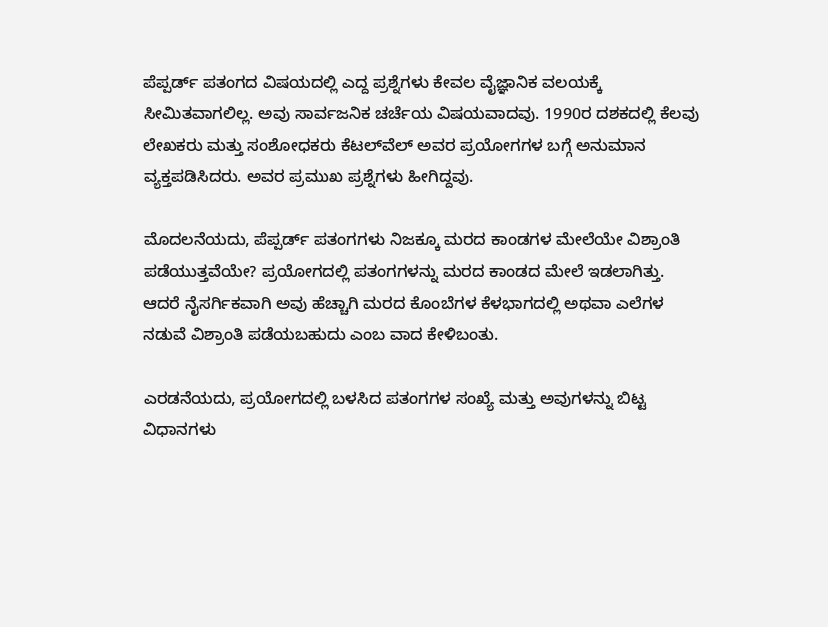ಪೆಪ್ಪರ್ಡ್ ಪತಂಗದ ವಿಷಯದಲ್ಲಿ ಎದ್ದ ಪ್ರಶ್ನೆಗಳು ಕೇವಲ ವೈಜ್ಞಾನಿಕ ವಲಯಕ್ಕೆ ಸೀಮಿತವಾಗಲಿಲ್ಲ. ಅವು ಸಾರ್ವಜನಿಕ ಚರ್ಚೆಯ ವಿಷಯವಾದವು. 1990ರ ದಶಕದಲ್ಲಿ ಕೆಲವು ಲೇಖಕರು ಮತ್ತು ಸಂಶೋಧಕರು ಕೆಟಲ್‌ವೆಲ್ ಅವರ ಪ್ರಯೋಗಗಳ ಬಗ್ಗೆ ಅನುಮಾನ ವ್ಯಕ್ತಪಡಿಸಿದರು. ಅವರ ಪ್ರಮುಖ ಪ್ರಶ್ನೆಗಳು ಹೀಗಿದ್ದವು.

ಮೊದಲನೆಯದು, ಪೆಪ್ಪರ್ಡ್ ಪತಂಗಗಳು ನಿಜಕ್ಕೂ ಮರದ ಕಾಂಡಗಳ ಮೇಲೆಯೇ ವಿಶ್ರಾಂತಿ ಪಡೆಯುತ್ತವೆಯೇ? ಪ್ರಯೋಗದಲ್ಲಿ ಪತಂಗಗಳನ್ನು ಮರದ ಕಾಂಡದ ಮೇಲೆ ಇಡಲಾಗಿತ್ತು. ಆದರೆ ನೈಸರ್ಗಿಕವಾಗಿ ಅವು ಹೆಚ್ಚಾಗಿ ಮರದ ಕೊಂಬೆಗಳ ಕೆಳಭಾಗದಲ್ಲಿ ಅಥವಾ ಎಲೆಗಳ ನಡುವೆ ವಿಶ್ರಾಂತಿ ಪಡೆಯಬಹುದು ಎಂಬ ವಾದ ಕೇಳಿಬಂತು.

ಎರಡನೆಯದು, ಪ್ರಯೋಗದಲ್ಲಿ ಬಳಸಿದ ಪತಂಗಗಳ ಸಂಖ್ಯೆ ಮತ್ತು ಅವುಗಳನ್ನು ಬಿಟ್ಟ ವಿಧಾನಗಳು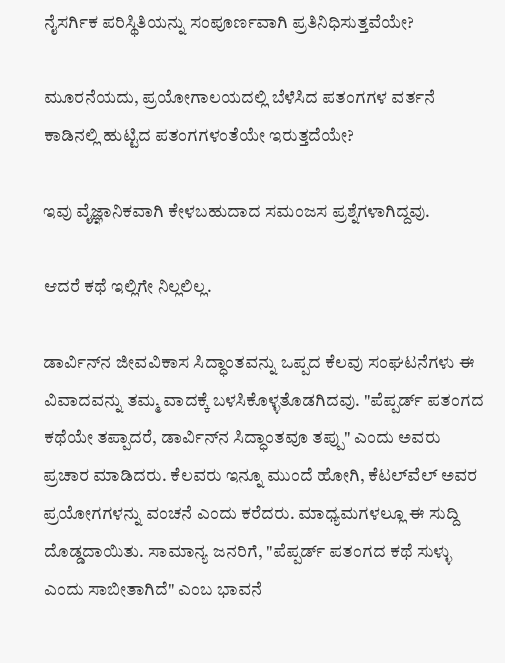ನೈಸರ್ಗಿಕ ಪರಿಸ್ಥಿತಿಯನ್ನು ಸಂಪೂರ್ಣವಾಗಿ ಪ್ರತಿನಿಧಿಸುತ್ತವೆಯೇ?

ಮೂರನೆಯದು, ಪ್ರಯೋಗಾಲಯದಲ್ಲಿ ಬೆಳೆಸಿದ ಪತಂಗಗಳ ವರ್ತನೆ ಕಾಡಿನಲ್ಲಿ ಹುಟ್ಟಿದ ಪತಂಗಗಳಂತೆಯೇ ಇರುತ್ತದೆಯೇ?

ಇವು ವೈಜ್ಞಾನಿಕವಾಗಿ ಕೇಳಬಹುದಾದ ಸಮಂಜಸ ಪ್ರಶ್ನೆಗಳಾಗಿದ್ದವು.

ಆದರೆ ಕಥೆ ಇಲ್ಲಿಗೇ ನಿಲ್ಲಲಿಲ್ಲ.

ಡಾರ್ವಿನ್‌ನ ಜೀವವಿಕಾಸ ಸಿದ್ಧಾಂತವನ್ನು ಒಪ್ಪದ ಕೆಲವು ಸಂಘಟನೆಗಳು ಈ ವಿವಾದವನ್ನು ತಮ್ಮ ವಾದಕ್ಕೆ ಬಳಸಿಕೊಳ್ಳತೊಡಗಿದವು. "ಪೆಪ್ಪರ್ಡ್ ಪತಂಗದ ಕಥೆಯೇ ತಪ್ಪಾದರೆ, ಡಾರ್ವಿನ್‌ನ ಸಿದ್ಧಾಂತವೂ ತಪ್ಪು" ಎಂದು ಅವರು ಪ್ರಚಾರ ಮಾಡಿದರು. ಕೆಲವರು ಇನ್ನೂ ಮುಂದೆ ಹೋಗಿ, ಕೆಟಲ್‌ವೆಲ್ ಅವರ ಪ್ರಯೋಗಗಳನ್ನು ವಂಚನೆ ಎಂದು ಕರೆದರು. ಮಾಧ್ಯಮಗಳಲ್ಲೂ ಈ ಸುದ್ದಿ ದೊಡ್ಡದಾಯಿತು. ಸಾಮಾನ್ಯ ಜನರಿಗೆ, "ಪೆಪ್ಪರ್ಡ್ ಪತಂಗದ ಕಥೆ ಸುಳ್ಳು ಎಂದು ಸಾಬೀತಾಗಿದೆ" ಎಂಬ ಭಾವನೆ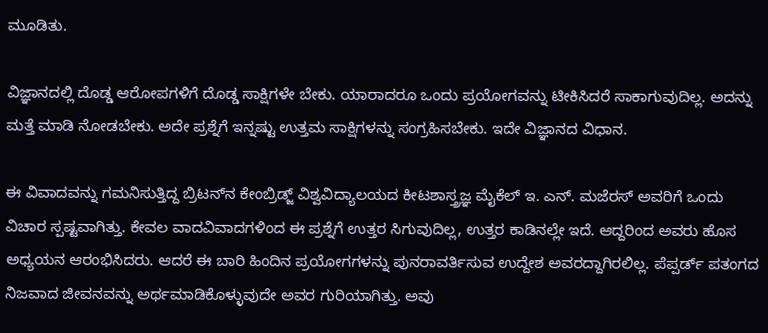ಮೂಡಿತು.

ವಿಜ್ಞಾನದಲ್ಲಿ ದೊಡ್ಡ ಆರೋಪಗಳಿಗೆ ದೊಡ್ಡ ಸಾಕ್ಷಿಗಳೇ ಬೇಕು. ಯಾರಾದರೂ ಒಂದು ಪ್ರಯೋಗವನ್ನು ಟೀಕಿಸಿದರೆ ಸಾಕಾಗುವುದಿಲ್ಲ. ಅದನ್ನು ಮತ್ತೆ ಮಾಡಿ ನೋಡಬೇಕು. ಅದೇ ಪ್ರಶ್ನೆಗೆ ಇನ್ನಷ್ಟು ಉತ್ತಮ ಸಾಕ್ಷಿಗಳನ್ನು ಸಂಗ್ರಹಿಸಬೇಕು. ಇದೇ ವಿಜ್ಞಾನದ ವಿಧಾನ.

ಈ ವಿವಾದವನ್ನು ಗಮನಿಸುತ್ತಿದ್ದ ಬ್ರಿಟನ್‌ನ ಕೇಂಬ್ರಿಡ್ಜ್ ವಿಶ್ವವಿದ್ಯಾಲಯದ ಕೀಟಶಾಸ್ತ್ರಜ್ಞ ಮೈಕೆಲ್ ಇ. ಎನ್. ಮಜೆರಸ್ ಅವರಿಗೆ ಒಂದು ವಿಚಾರ ಸ್ಪಷ್ಟವಾಗಿತ್ತು. ಕೇವಲ ವಾದವಿವಾದಗಳಿಂದ ಈ ಪ್ರಶ್ನೆಗೆ ಉತ್ತರ ಸಿಗುವುದಿಲ್ಲ, ಉತ್ತರ ಕಾಡಿನಲ್ಲೇ ಇದೆ. ಆದ್ದರಿಂದ ಅವರು ಹೊಸ ಅಧ್ಯಯನ ಆರಂಭಿಸಿದರು. ಆದರೆ ಈ ಬಾರಿ ಹಿಂದಿನ ಪ್ರಯೋಗಗಳನ್ನು ಪುನರಾವರ್ತಿಸುವ ಉದ್ದೇಶ ಅವರದ್ದಾಗಿರಲಿಲ್ಲ. ಪೆಪ್ಪರ್ಡ್ ಪತಂಗದ ನಿಜವಾದ ಜೀವನವನ್ನು ಅರ್ಥಮಾಡಿಕೊಳ್ಳುವುದೇ ಅವರ ಗುರಿಯಾಗಿತ್ತು. ಅವು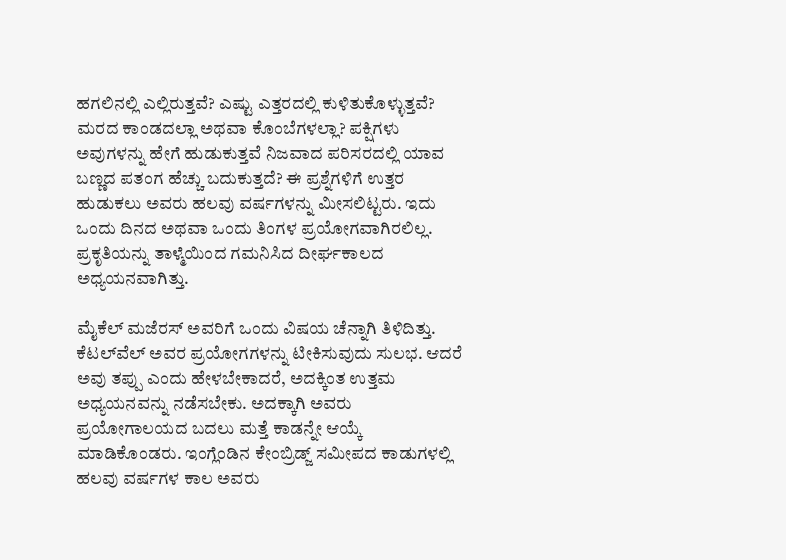ಹಗಲಿನಲ್ಲಿ ಎಲ್ಲಿರುತ್ತವೆ? ಎಷ್ಟು ಎತ್ತರದಲ್ಲಿ ಕುಳಿತುಕೊಳ್ಳುತ್ತವೆ? ಮರದ ಕಾಂಡದಲ್ಲಾ ಅಥವಾ ಕೊಂಬೆಗಳಲ್ಲಾ? ಪಕ್ಷಿಗಳು ಅವುಗಳನ್ನು ಹೇಗೆ ಹುಡುಕುತ್ತವೆ ನಿಜವಾದ ಪರಿಸರದಲ್ಲಿ ಯಾವ ಬಣ್ಣದ ಪತಂಗ ಹೆಚ್ಚು ಬದುಕುತ್ತದೆ? ಈ ಪ್ರಶ್ನೆಗಳಿಗೆ ಉತ್ತರ ಹುಡುಕಲು ಅವರು ಹಲವು ವರ್ಷಗಳನ್ನು ಮೀಸಲಿಟ್ಟರು. ಇದು ಒಂದು ದಿನದ ಅಥವಾ ಒಂದು ತಿಂಗಳ ಪ್ರಯೋಗವಾಗಿರಲಿಲ್ಲ. ಪ್ರಕೃತಿಯನ್ನು ತಾಳ್ಮೆಯಿಂದ ಗಮನಿಸಿದ ದೀರ್ಘಕಾಲದ ಅಧ್ಯಯನವಾಗಿತ್ತು.

ಮೈಕೆಲ್ ಮಜೆರಸ್ ಅವರಿಗೆ ಒಂದು ವಿಷಯ ಚೆನ್ನಾಗಿ ತಿಳಿದಿತ್ತು. ಕೆಟಲ್‌ವೆಲ್ ಅವರ ಪ್ರಯೋಗಗಳನ್ನು ಟೀಕಿಸುವುದು ಸುಲಭ. ಆದರೆ ಅವು ತಪ್ಪು ಎಂದು ಹೇಳಬೇಕಾದರೆ, ಅದಕ್ಕಿಂತ ಉತ್ತಮ ಅಧ್ಯಯನವನ್ನು ನಡೆಸಬೇಕು. ಅದಕ್ಕಾಗಿ ಅವರು ಪ್ರಯೋಗಾಲಯದ ಬದಲು ಮತ್ತೆ ಕಾಡನ್ನೇ ಆಯ್ಕೆ ಮಾಡಿಕೊಂಡರು. ಇಂಗ್ಲೆಂಡಿನ ಕೇಂಬ್ರಿಡ್ಜ್ ಸಮೀಪದ ಕಾಡುಗಳಲ್ಲಿ ಹಲವು ವರ್ಷಗಳ ಕಾಲ ಅವರು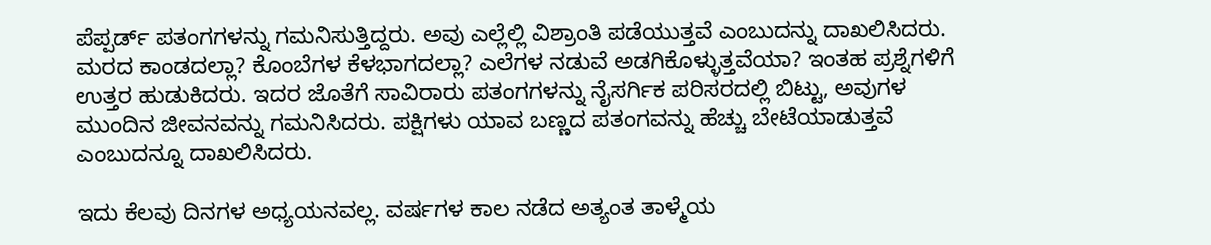ಪೆಪ್ಪರ್ಡ್ ಪತಂಗಗಳನ್ನು ಗಮನಿಸುತ್ತಿದ್ದರು. ಅವು ಎಲ್ಲೆಲ್ಲಿ ವಿಶ್ರಾಂತಿ ಪಡೆಯುತ್ತವೆ ಎಂಬುದನ್ನು ದಾಖಲಿಸಿದರು. ಮರದ ಕಾಂಡದಲ್ಲಾ? ಕೊಂಬೆಗಳ ಕೆಳಭಾಗದಲ್ಲಾ? ಎಲೆಗಳ ನಡುವೆ ಅಡಗಿಕೊಳ್ಳುತ್ತವೆಯಾ? ಇಂತಹ ಪ್ರಶ್ನೆಗಳಿಗೆ ಉತ್ತರ ಹುಡುಕಿದರು. ಇದರ ಜೊತೆಗೆ ಸಾವಿರಾರು ಪತಂಗಗಳನ್ನು ನೈಸರ್ಗಿಕ ಪರಿಸರದಲ್ಲಿ ಬಿಟ್ಟು, ಅವುಗಳ ಮುಂದಿನ ಜೀವನವನ್ನು ಗಮನಿಸಿದರು. ಪಕ್ಷಿಗಳು ಯಾವ ಬಣ್ಣದ ಪತಂಗವನ್ನು ಹೆಚ್ಚು ಬೇಟೆಯಾಡುತ್ತವೆ ಎಂಬುದನ್ನೂ ದಾಖಲಿಸಿದರು.

ಇದು ಕೆಲವು ದಿನಗಳ ಅಧ್ಯಯನವಲ್ಲ. ವರ್ಷಗಳ ಕಾಲ ನಡೆದ ಅತ್ಯಂತ ತಾಳ್ಮೆಯ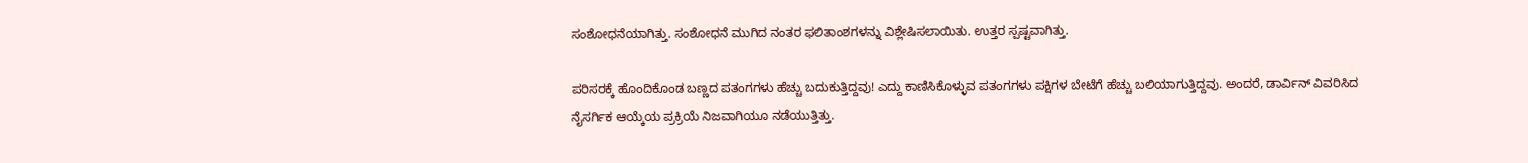ಸಂಶೋಧನೆಯಾಗಿತ್ತು. ಸಂಶೋಧನೆ ಮುಗಿದ ನಂತರ ಫಲಿತಾಂಶಗಳನ್ನು ವಿಶ್ಲೇಷಿಸಲಾಯಿತು. ಉತ್ತರ ಸ್ಪಷ್ಟವಾಗಿತ್ತು.

ಪರಿಸರಕ್ಕೆ ಹೊಂದಿಕೊಂಡ ಬಣ್ಣದ ಪತಂಗಗಳು ಹೆಚ್ಚು ಬದುಕುತ್ತಿದ್ದವು! ಎದ್ದು ಕಾಣಿಸಿಕೊಳ್ಳುವ ಪತಂಗಗಳು ಪಕ್ಷಿಗಳ ಬೇಟೆಗೆ ಹೆಚ್ಚು ಬಲಿಯಾಗುತ್ತಿದ್ದವು. ಅಂದರೆ, ಡಾರ್ವಿನ್ ವಿವರಿಸಿದ ನೈಸರ್ಗಿಕ ಆಯ್ಕೆಯ ಪ್ರಕ್ರಿಯೆ ನಿಜವಾಗಿಯೂ ನಡೆಯುತ್ತಿತ್ತು.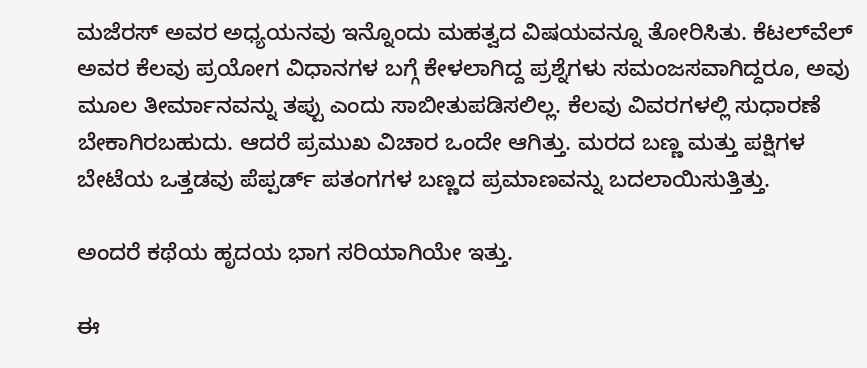ಮಜೆರಸ್ ಅವರ ಅಧ್ಯಯನವು ಇನ್ನೊಂದು ಮಹತ್ವದ ವಿಷಯವನ್ನೂ ತೋರಿಸಿತು. ಕೆಟಲ್‌ವೆಲ್ ಅವರ ಕೆಲವು ಪ್ರಯೋಗ ವಿಧಾನಗಳ ಬಗ್ಗೆ ಕೇಳಲಾಗಿದ್ದ ಪ್ರಶ್ನೆಗಳು ಸಮಂಜಸವಾಗಿದ್ದರೂ, ಅವು ಮೂಲ ತೀರ್ಮಾನವನ್ನು ತಪ್ಪು ಎಂದು ಸಾಬೀತುಪಡಿಸಲಿಲ್ಲ. ಕೆಲವು ವಿವರಗಳಲ್ಲಿ ಸುಧಾರಣೆ ಬೇಕಾಗಿರಬಹುದು. ಆದರೆ ಪ್ರಮುಖ ವಿಚಾರ ಒಂದೇ ಆಗಿತ್ತು. ಮರದ ಬಣ್ಣ ಮತ್ತು ಪಕ್ಷಿಗಳ ಬೇಟೆಯ ಒತ್ತಡವು ಪೆಪ್ಪರ್ಡ್ ಪತಂಗಗಳ ಬಣ್ಣದ ಪ್ರಮಾಣವನ್ನು ಬದಲಾಯಿಸುತ್ತಿತ್ತು.

ಅಂದರೆ ಕಥೆಯ ಹೃದಯ ಭಾಗ ಸರಿಯಾಗಿಯೇ ಇತ್ತು.

ಈ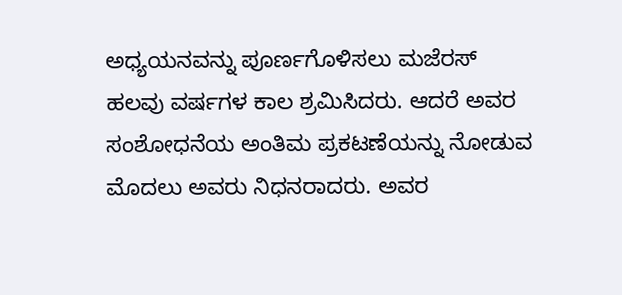ಅಧ್ಯಯನವನ್ನು ಪೂರ್ಣಗೊಳಿಸಲು ಮಜೆರಸ್ ಹಲವು ವರ್ಷಗಳ ಕಾಲ ಶ್ರಮಿಸಿದರು. ಆದರೆ ಅವರ ಸಂಶೋಧನೆಯ ಅಂತಿಮ ಪ್ರಕಟಣೆಯನ್ನು ನೋಡುವ ಮೊದಲು ಅವರು ನಿಧನರಾದರು. ಅವರ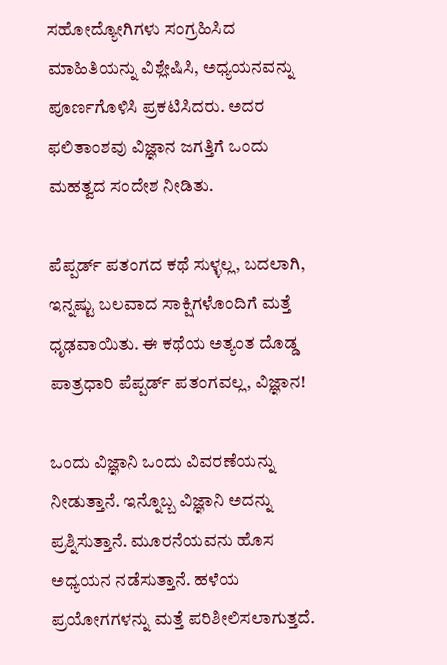ಸಹೋದ್ಯೋಗಿಗಳು ಸಂಗ್ರಹಿಸಿದ ಮಾಹಿತಿಯನ್ನು ವಿಶ್ಲೇಷಿಸಿ, ಅಧ್ಯಯನವನ್ನು ಪೂರ್ಣಗೊಳಿಸಿ ಪ್ರಕಟಿಸಿದರು. ಅದರ ಫಲಿತಾಂಶವು ವಿಜ್ಞಾನ ಜಗತ್ತಿಗೆ ಒಂದು ಮಹತ್ವದ ಸಂದೇಶ ನೀಡಿತು.

ಪೆಪ್ಪರ್ಡ್ ಪತಂಗದ ಕಥೆ ಸುಳ್ಳಲ್ಲ, ಬದಲಾಗಿ, ಇನ್ನಷ್ಟು ಬಲವಾದ ಸಾಕ್ಷಿಗಳೊಂದಿಗೆ ಮತ್ತೆ ಧೃಢವಾಯಿತು. ಈ ಕಥೆಯ ಅತ್ಯಂತ ದೊಡ್ಡ ಪಾತ್ರಧಾರಿ ಪೆಪ್ಪರ್ಡ್ ಪತಂಗವಲ್ಲ, ವಿಜ್ಞಾನ!

ಒಂದು ವಿಜ್ಞಾನಿ ಒಂದು ವಿವರಣೆಯನ್ನು ನೀಡುತ್ತಾನೆ. ಇನ್ನೊಬ್ಬ ವಿಜ್ಞಾನಿ ಅದನ್ನು ಪ್ರಶ್ನಿಸುತ್ತಾನೆ. ಮೂರನೆಯವನು ಹೊಸ ಅಧ್ಯಯನ ನಡೆಸುತ್ತಾನೆ. ಹಳೆಯ ಪ್ರಯೋಗಗಳನ್ನು ಮತ್ತೆ ಪರಿಶೀಲಿಸಲಾಗುತ್ತದೆ.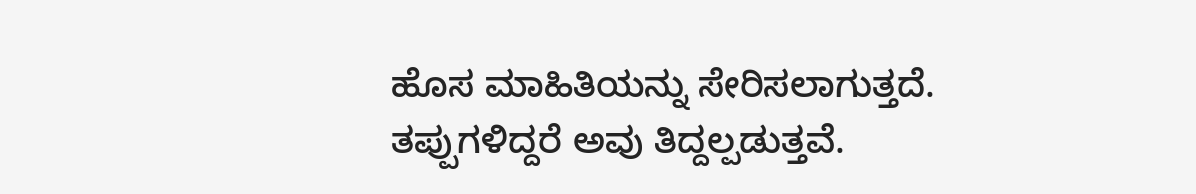ಹೊಸ ಮಾಹಿತಿಯನ್ನು ಸೇರಿಸಲಾಗುತ್ತದೆ. ತಪ್ಪುಗಳಿದ್ದರೆ ಅವು ತಿದ್ದಲ್ಪಡುತ್ತವೆ.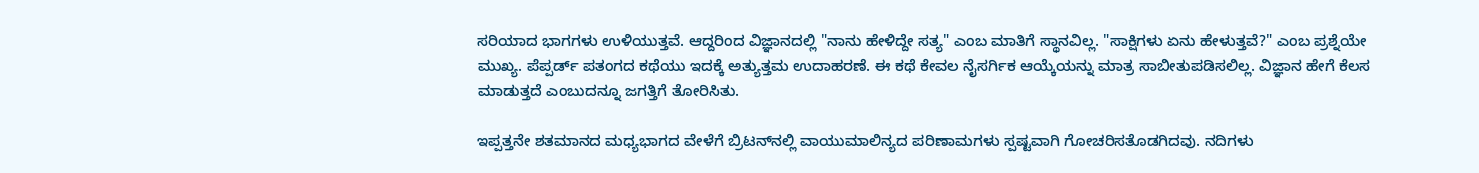ಸರಿಯಾದ ಭಾಗಗಳು ಉಳಿಯುತ್ತವೆ. ಆದ್ದರಿಂದ ವಿಜ್ಞಾನದಲ್ಲಿ "ನಾನು ಹೇಳಿದ್ದೇ ಸತ್ಯ" ಎಂಬ ಮಾತಿಗೆ ಸ್ಥಾನವಿಲ್ಲ. "ಸಾಕ್ಷಿಗಳು ಏನು ಹೇಳುತ್ತವೆ?" ಎಂಬ ಪ್ರಶ್ನೆಯೇ ಮುಖ್ಯ. ಪೆಪ್ಪರ್ಡ್ ಪತಂಗದ ಕಥೆಯು ಇದಕ್ಕೆ ಅತ್ಯುತ್ತಮ ಉದಾಹರಣೆ. ಈ ಕಥೆ ಕೇವಲ ನೈಸರ್ಗಿಕ ಆಯ್ಕೆಯನ್ನು ಮಾತ್ರ ಸಾಬೀತುಪಡಿಸಲಿಲ್ಲ. ವಿಜ್ಞಾನ ಹೇಗೆ ಕೆಲಸ ಮಾಡುತ್ತದೆ ಎಂಬುದನ್ನೂ ಜಗತ್ತಿಗೆ ತೋರಿಸಿತು.

ಇಪ್ಪತ್ತನೇ ಶತಮಾನದ ಮಧ್ಯಭಾಗದ ವೇಳೆಗೆ ಬ್ರಿಟನ್‌ನಲ್ಲಿ ವಾಯುಮಾಲಿನ್ಯದ ಪರಿಣಾಮಗಳು ಸ್ಪಷ್ಟವಾಗಿ ಗೋಚರಿಸತೊಡಗಿದವು. ನದಿಗಳು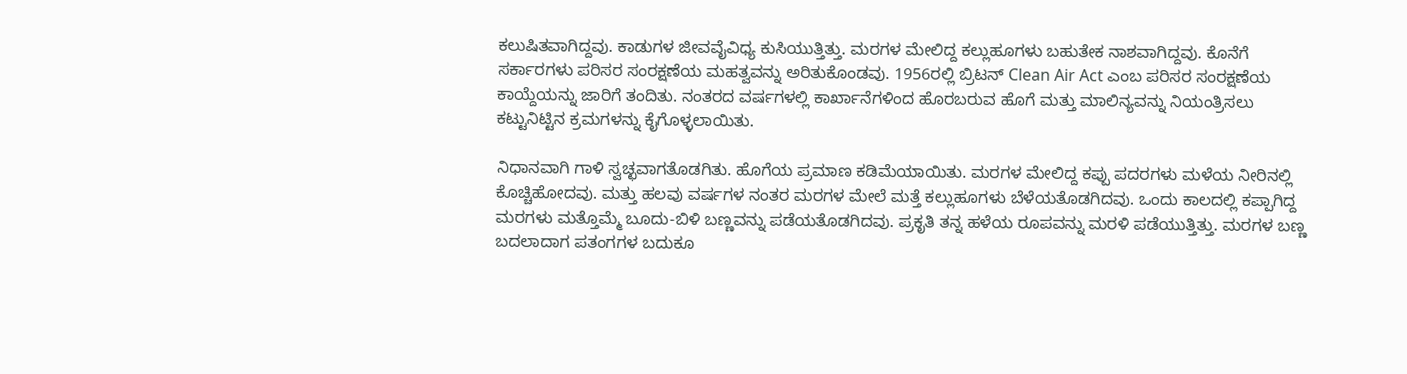ಕಲುಷಿತವಾಗಿದ್ದವು. ಕಾಡುಗಳ ಜೀವವೈವಿಧ್ಯ ಕುಸಿಯುತ್ತಿತ್ತು. ಮರಗಳ ಮೇಲಿದ್ದ ಕಲ್ಲುಹೂಗಳು ಬಹುತೇಕ ನಾಶವಾಗಿದ್ದವು. ಕೊನೆಗೆ ಸರ್ಕಾರಗಳು ಪರಿಸರ ಸಂರಕ್ಷಣೆಯ ಮಹತ್ವವನ್ನು ಅರಿತುಕೊಂಡವು. 1956ರಲ್ಲಿ ಬ್ರಿಟನ್ Clean Air Act ಎಂಬ ಪರಿಸರ ಸಂರಕ್ಷಣೆಯ ಕಾಯ್ದೆಯನ್ನು ಜಾರಿಗೆ ತಂದಿತು. ನಂತರದ ವರ್ಷಗಳಲ್ಲಿ ಕಾರ್ಖಾನೆಗಳಿಂದ ಹೊರಬರುವ ಹೊಗೆ ಮತ್ತು ಮಾಲಿನ್ಯವನ್ನು ನಿಯಂತ್ರಿಸಲು ಕಟ್ಟುನಿಟ್ಟಿನ ಕ್ರಮಗಳನ್ನು ಕೈಗೊಳ್ಳಲಾಯಿತು.

ನಿಧಾನವಾಗಿ ಗಾಳಿ ಸ್ವಚ್ಛವಾಗತೊಡಗಿತು. ಹೊಗೆಯ ಪ್ರಮಾಣ ಕಡಿಮೆಯಾಯಿತು. ಮರಗಳ ಮೇಲಿದ್ದ ಕಪ್ಪು ಪದರಗಳು ಮಳೆಯ ನೀರಿನಲ್ಲಿ ಕೊಚ್ಚಿಹೋದವು. ಮತ್ತು ಹಲವು ವರ್ಷಗಳ ನಂತರ ಮರಗಳ ಮೇಲೆ ಮತ್ತೆ ಕಲ್ಲುಹೂಗಳು ಬೆಳೆಯತೊಡಗಿದವು. ಒಂದು ಕಾಲದಲ್ಲಿ ಕಪ್ಪಾಗಿದ್ದ ಮರಗಳು ಮತ್ತೊಮ್ಮೆ ಬೂದು-ಬಿಳಿ ಬಣ್ಣವನ್ನು ಪಡೆಯತೊಡಗಿದವು. ಪ್ರಕೃತಿ ತನ್ನ ಹಳೆಯ ರೂಪವನ್ನು ಮರಳಿ ಪಡೆಯುತ್ತಿತ್ತು. ಮರಗಳ ಬಣ್ಣ ಬದಲಾದಾಗ ಪತಂಗಗಳ ಬದುಕೂ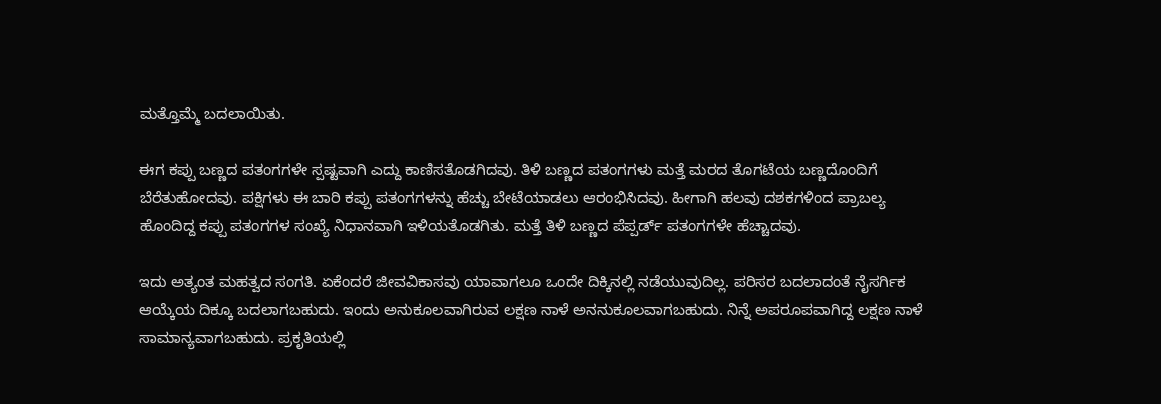ಮತ್ತೊಮ್ಮೆ ಬದಲಾಯಿತು.

ಈಗ ಕಪ್ಪು ಬಣ್ಣದ ಪತಂಗಗಳೇ ಸ್ಪಷ್ಟವಾಗಿ ಎದ್ದು ಕಾಣಿಸತೊಡಗಿದವು. ತಿಳಿ ಬಣ್ಣದ ಪತಂಗಗಳು ಮತ್ತೆ ಮರದ ತೊಗಟೆಯ ಬಣ್ಣದೊಂದಿಗೆ ಬೆರೆತುಹೋದವು. ಪಕ್ಷಿಗಳು ಈ ಬಾರಿ ಕಪ್ಪು ಪತಂಗಗಳನ್ನು ಹೆಚ್ಚು ಬೇಟೆಯಾಡಲು ಆರಂಭಿಸಿದವು. ಹೀಗಾಗಿ ಹಲವು ದಶಕಗಳಿಂದ ಪ್ರಾಬಲ್ಯ ಹೊಂದಿದ್ದ ಕಪ್ಪು ಪತಂಗಗಳ ಸಂಖ್ಯೆ ನಿಧಾನವಾಗಿ ಇಳಿಯತೊಡಗಿತು. ಮತ್ತೆ ತಿಳಿ ಬಣ್ಣದ ಪೆಪ್ಪರ್ಡ್ ಪತಂಗಗಳೇ ಹೆಚ್ಚಾದವು.

ಇದು ಅತ್ಯಂತ ಮಹತ್ವದ ಸಂಗತಿ. ಏಕೆಂದರೆ ಜೀವವಿಕಾಸವು ಯಾವಾಗಲೂ ಒಂದೇ ದಿಕ್ಕಿನಲ್ಲಿ ನಡೆಯುವುದಿಲ್ಲ. ಪರಿಸರ ಬದಲಾದಂತೆ ನೈಸರ್ಗಿಕ ಆಯ್ಕೆಯ ದಿಕ್ಕೂ ಬದಲಾಗಬಹುದು. ಇಂದು ಅನುಕೂಲವಾಗಿರುವ ಲಕ್ಷಣ ನಾಳೆ ಅನನುಕೂಲವಾಗಬಹುದು. ನಿನ್ನೆ ಅಪರೂಪವಾಗಿದ್ದ ಲಕ್ಷಣ ನಾಳೆ ಸಾಮಾನ್ಯವಾಗಬಹುದು. ಪ್ರಕೃತಿಯಲ್ಲಿ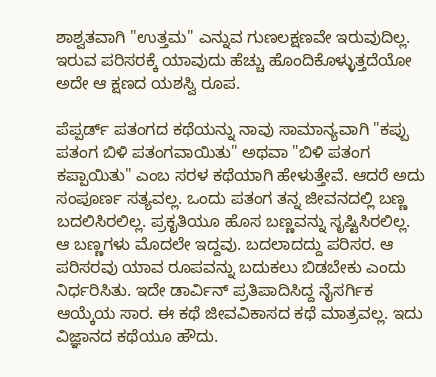ಶಾಶ್ವತವಾಗಿ "ಉತ್ತಮ" ಎನ್ನುವ ಗುಣಲಕ್ಷಣವೇ ಇರುವುದಿಲ್ಲ. ಇರುವ ಪರಿಸರಕ್ಕೆ ಯಾವುದು ಹೆಚ್ಚು ಹೊಂದಿಕೊಳ್ಳುತ್ತದೆಯೋ ಅದೇ ಆ ಕ್ಷಣದ ಯಶಸ್ವಿ ರೂಪ.

ಪೆಪ್ಪರ್ಡ್ ಪತಂಗದ ಕಥೆಯನ್ನು ನಾವು ಸಾಮಾನ್ಯವಾಗಿ "ಕಪ್ಪು ಪತಂಗ ಬಿಳಿ ಪತಂಗವಾಯಿತು" ಅಥವಾ "ಬಿಳಿ ಪತಂಗ ಕಪ್ಪಾಯಿತು" ಎಂಬ ಸರಳ ಕಥೆಯಾಗಿ ಹೇಳುತ್ತೇವೆ. ಆದರೆ ಅದು ಸಂಪೂರ್ಣ ಸತ್ಯವಲ್ಲ. ಒಂದು ಪತಂಗ ತನ್ನ ಜೀವನದಲ್ಲಿ ಬಣ್ಣ ಬದಲಿಸಿರಲಿಲ್ಲ. ಪ್ರಕೃತಿಯೂ ಹೊಸ ಬಣ್ಣವನ್ನು ಸೃಷ್ಟಿಸಿರಲಿಲ್ಲ. ಆ ಬಣ್ಣಗಳು ಮೊದಲೇ ಇದ್ದವು. ಬದಲಾದದ್ದು ಪರಿಸರ. ಆ ಪರಿಸರವು ಯಾವ ರೂಪವನ್ನು ಬದುಕಲು ಬಿಡಬೇಕು ಎಂದು ನಿರ್ಧರಿಸಿತು. ಇದೇ ಡಾರ್ವಿನ್ ಪ್ರತಿಪಾದಿಸಿದ್ದ ನೈಸರ್ಗಿಕ ಆಯ್ಕೆಯ ಸಾರ. ಈ ಕಥೆ ಜೀವವಿಕಾಸದ ಕಥೆ ಮಾತ್ರವಲ್ಲ. ಇದು ವಿಜ್ಞಾನದ ಕಥೆಯೂ ಹೌದು.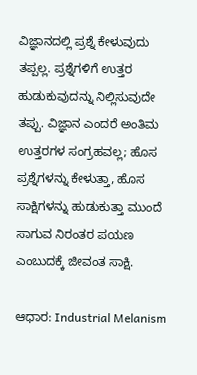ವಿಜ್ಞಾನದಲ್ಲಿ ಪ್ರಶ್ನೆ ಕೇಳುವುದು ತಪ್ಪಲ್ಲ. ಪ್ರಶ್ನೆಗಳಿಗೆ ಉತ್ತರ ಹುಡುಕುವುದನ್ನು ನಿಲ್ಲಿಸುವುದೇ ತಪ್ಪು. ವಿಜ್ಞಾನ ಎಂದರೆ ಅಂತಿಮ ಉತ್ತರಗಳ ಸಂಗ್ರಹವಲ್ಲ; ಹೊಸ ಪ್ರಶ್ನೆಗಳನ್ನು ಕೇಳುತ್ತಾ, ಹೊಸ ಸಾಕ್ಷಿಗಳನ್ನು ಹುಡುಕುತ್ತಾ ಮುಂದೆ ಸಾಗುವ ನಿರಂತರ ಪಯಣ ಎಂಬುದಕ್ಕೆ ಜೀವಂತ ಸಾಕ್ಷಿ.

ಆಧಾರ: Industrial Melanism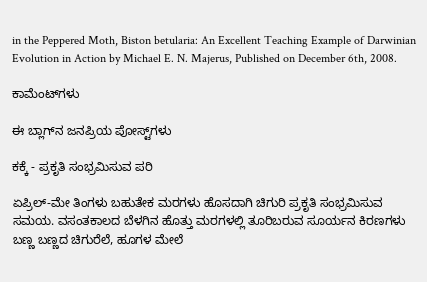in the Peppered Moth, Biston betularia: An Excellent Teaching Example of Darwinian Evolution in Action by Michael E. N. Majerus, Published on December 6th, 2008.

ಕಾಮೆಂಟ್‌ಗಳು

ಈ ಬ್ಲಾಗ್‌ನ ಜನಪ್ರಿಯ ಪೋಸ್ಟ್‌ಗಳು

ಕಕ್ಕೆ - ಪ್ರಕೃತಿ ಸಂಭ್ರಮಿಸುವ ಪರಿ

ಏಪ್ರಿಲ್-ಮೇ ತಿಂಗಳು ಬಹುತೇಕ ಮರಗಳು ಹೊಸದಾಗಿ‌ ಚಿಗುರಿ ಪ್ರಕೃತಿ ಸಂಭ್ರಮಿಸುವ ಸಮಯ. ವಸಂತಕಾಲದ ಬೆಳಗಿನ ಹೊತ್ತು ಮರಗಳಲ್ಲಿ ತೂರಿಬರುವ ಸೂರ್ಯನ ಕಿರಣಗಳು ಬಣ್ಣ ಬಣ್ಣದ ಚಿಗುರೆಲೆ, ಹೂಗಳ ಮೇಲೆ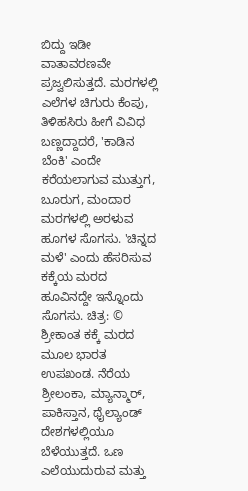ಬಿದ್ದು ಇಡೀ ವಾತಾವರಣವೇ ಪ್ರಜ್ವಲಿಸುತ್ತದೆ. ಮರಗಳಲ್ಲಿ ಎಲೆಗಳ ಚಿಗುರು ಕೆಂಪು, ತಿಳಿಹಸಿರು ಹೀಗೆ‌ ವಿವಿಧ ಬಣ್ಣದ್ದಾದರೆ, 'ಕಾಡಿನ ಬೆಂಕಿ' ಎಂದೇ ಕರೆಯಲಾಗುವ ಮುತ್ತುಗ, ಬೂರುಗ, ಮಂದಾರ ಮರಗಳಲ್ಲಿ ಅರಳುವ ಹೂಗಳ ಸೊಗಸು. 'ಚಿನ್ನದ ಮಳೆ' ಎಂದು ಹೆಸರಿಸುವ ಕಕ್ಕೆಯ ಮರದ ಹೂವಿನದ್ದೇ ಇನ್ನೊಂದು‌ ಸೊಗಸು. ಚಿತ್ರ: © ಶ್ರೀಕಾಂತ ಕಕ್ಕೆ ಮರದ ಮೂಲ ಭಾರತ ಉಪಖಂಡ. ನೆರೆಯ ಶ್ರೀಲಂಕಾ, ಮ್ಯಾನ್ಮಾರ್, ಪಾಕಿಸ್ತಾನ, ಥೈಲ್ಯಾಂಡ್ ದೇಶಗಳಲ್ಲಿಯೂ ಬೆಳೆಯುತ್ತದೆ. ಒಣ ಎಲೆಯುದುರುವ ಮತ್ತು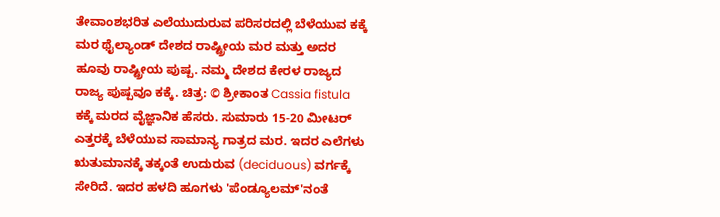ತೇವಾಂಶಭರಿತ ಎಲೆಯುದುರುವ ಪರಿಸರದಲ್ಲಿ‌ ಬೆಳೆಯುವ ಕಕ್ಕೆ ಮರ ಥೈಲ್ಯಾಂಡ್ ದೇಶದ ರಾಷ್ಟ್ರೀಯ ಮರ ಮತ್ತು ಅದರ ಹೂವು ರಾಷ್ಟ್ರೀಯ ಪುಷ್ಪ. ನಮ್ಮ ದೇಶದ ಕೇರಳ ರಾಜ್ಯದ ರಾಜ್ಯ ಪುಷ್ಪವೂ ಕಕ್ಕೆ. ಚಿತ್ರ: © ಶ್ರೀಕಾಂತ Cassia fistula ಕಕ್ಕೆ ಮರದ ವೈಜ್ಞಾನಿಕ ಹೆಸರು. ಸುಮಾರು 15-20 ಮೀಟರ್ ಎತ್ತರಕ್ಕೆ ಬೆಳೆಯುವ ಸಾಮಾನ್ಯ ಗಾತ್ರದ ಮರ. ಇದರ ಎಲೆಗಳು ಋತುಮಾನಕ್ಕೆ‌ ತಕ್ಕಂತೆ ಉದುರುವ (deciduous) ವರ್ಗಕ್ಕೆ ಸೇರಿದೆ. ಇದರ ಹಳದಿ ಹೂಗಳು 'ಪೆಂಡ್ಯೂಲಮ್'ನಂತೆ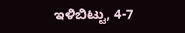ಇಳಿಬಿಟ್ಟು, 4-7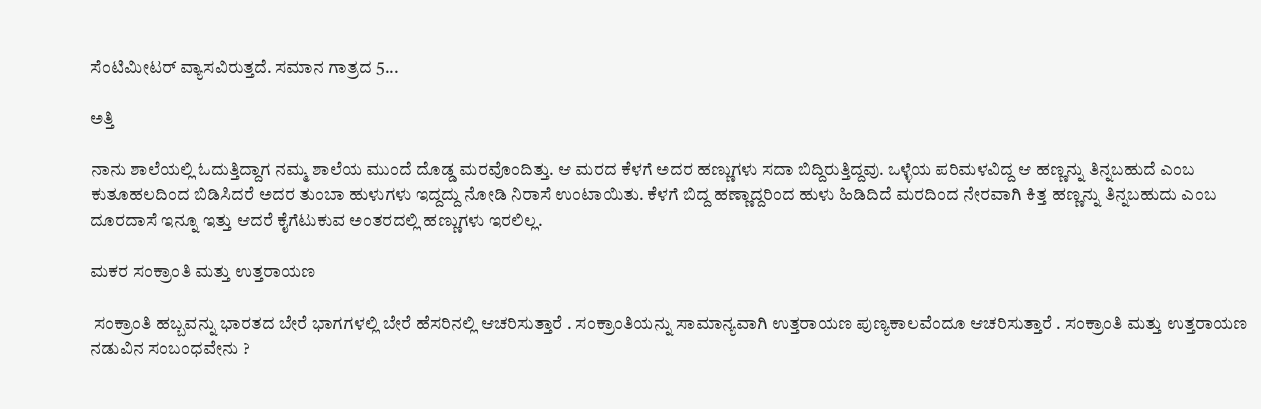ಸೆಂಟಿಮೀಟರ್ ವ್ಯಾಸವಿರುತ್ತದೆ. ಸಮಾನ ಗಾತ್ರದ 5...

ಅತ್ತಿ

ನಾನು ಶಾಲೆಯಲ್ಲಿ ಓದುತ್ತಿದ್ದಾಗ ನಮ್ಮ ಶಾಲೆಯ ಮುಂದೆ ದೊಡ್ಡ ಮರವೊಂದಿತ್ತು. ಆ ಮರದ ಕೆಳಗೆ ಅದರ ಹಣ್ಣುಗಳು ಸದಾ ಬಿದ್ದಿರುತ್ತಿದ್ದವು. ಒಳ್ಳೆಯ ಪರಿಮಳವಿದ್ದ ಆ ಹಣ್ಣನ್ನು ತಿನ್ನಬಹುದೆ ಎಂಬ ಕುತೂಹಲದಿಂದ ಬಿಡಿಸಿದರೆ ಅದರ ತುಂಬಾ ಹುಳುಗಳು ಇದ್ದದ್ದು ನೋಡಿ ನಿರಾಸೆ ಉಂಟಾಯಿತು. ಕೆಳಗೆ ಬಿದ್ದ ಹಣ್ಣಾದ್ದರಿಂದ ಹುಳು ಹಿಡಿದಿದೆ ಮರದಿಂದ ನೇರವಾಗಿ ಕಿತ್ತ ಹಣ್ಣನ್ನು ತಿನ್ನಬಹುದು ಎಂಬ ದೂರದಾಸೆ ಇನ್ನೂ ಇತ್ತು ಆದರೆ ಕೈಗೆಟುಕುವ ಅಂತರದಲ್ಲಿ ಹಣ್ಣುಗಳು ಇರಲಿಲ್ಲ.

ಮಕರ ಸಂಕ್ರಾಂತಿ ಮತ್ತು ಉತ್ತರಾಯಣ

 ಸಂಕ್ರಾಂತಿ ಹಬ್ಬವನ್ನು ಭಾರತದ ಬೇರೆ ಭಾಗಗಳಲ್ಲಿ ಬೇರೆ ಹೆಸರಿನಲ್ಲಿ ಆಚರಿಸುತ್ತಾರೆ . ಸಂಕ್ರಾಂತಿಯನ್ನು ಸಾಮಾನ್ಯವಾಗಿ ಉತ್ತರಾಯಣ ಪುಣ್ಯಕಾಲವೆಂದೂ ಆಚರಿಸುತ್ತಾರೆ . ಸಂಕ್ರಾಂತಿ ಮತ್ತು ಉತ್ತರಾಯಣ ನಡುವಿನ ಸಂಬಂಧವೇನು ?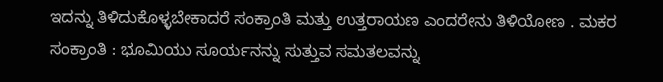ಇದನ್ನು ತಿಳಿದುಕೊಳ್ಳಬೇಕಾದರೆ ಸಂಕ್ರಾಂತಿ ಮತ್ತು ಉತ್ತರಾಯಣ ಎಂದರೇನು ತಿಳಿಯೋಣ . ಮಕರ ಸಂಕ್ರಾಂತಿ : ಭೂಮಿಯು ಸೂರ್ಯನನ್ನು ಸುತ್ತುವ ಸಮತಲವನ್ನು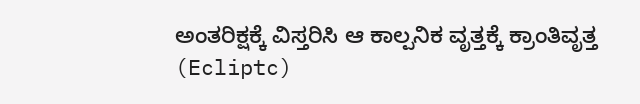ಅಂತರಿಕ್ಷಕ್ಕೆ ವಿಸ್ತರಿಸಿ ಆ ಕಾಲ್ಪನಿಕ ವೃತ್ತಕ್ಕೆ ಕ್ರಾಂತಿವೃತ್ತ (Ecliptc)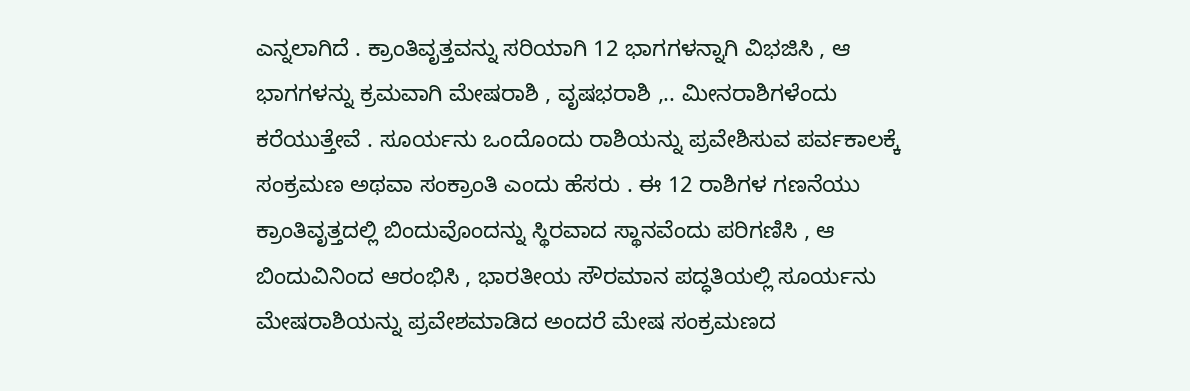ಎನ್ನಲಾಗಿದೆ . ಕ್ರಾಂತಿವೃತ್ತವನ್ನು ಸರಿಯಾಗಿ 12 ಭಾಗಗಳನ್ನಾಗಿ ವಿಭಜಿಸಿ , ಆ ಭಾಗಗಳನ್ನು ಕ್ರಮವಾಗಿ ಮೇಷರಾಶಿ , ವೃಷಭರಾಶಿ ,.. ಮೀನರಾಶಿಗಳೆಂದು ಕರೆಯುತ್ತೇವೆ . ಸೂರ್ಯನು ಒಂದೊಂದು ರಾಶಿಯನ್ನು ಪ್ರವೇಶಿಸುವ ಪರ್ವಕಾಲಕ್ಕೆ ಸಂಕ್ರಮಣ ಅಥವಾ ಸಂಕ್ರಾಂತಿ ಎಂದು ಹೆಸರು . ಈ 12 ರಾಶಿಗಳ ಗಣನೆಯು ಕ್ರಾಂತಿವೃತ್ತದಲ್ಲಿ ಬಿಂದುವೊಂದನ್ನು ಸ್ಥಿರವಾದ ಸ್ಥಾನವೆಂದು ಪರಿಗಣಿಸಿ , ಆ ಬಿಂದುವಿನಿಂದ ಆರಂಭಿಸಿ , ಭಾರತೀಯ ಸೌರಮಾನ ಪದ್ಧತಿಯಲ್ಲಿ ಸೂರ್ಯನು ಮೇಷರಾಶಿಯನ್ನು ಪ್ರವೇಶಮಾಡಿದ ಅಂದರೆ ಮೇಷ ಸಂಕ್ರಮಣದ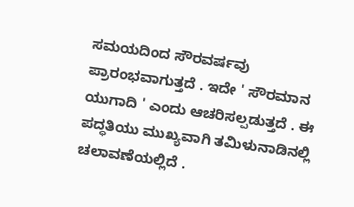ಸಮಯದಿಂದ ಸೌರವರ್ಷವು ಪ್ರಾರಂಭವಾಗುತ್ತದೆ . ಇದೇ ' ಸೌರಮಾನ ಯುಗಾದಿ ' ಎಂದು ಆಚರಿಸಲ್ಪಡುತ್ತದೆ . ಈ ಪದ್ಧತಿಯು ಮುಖ್ಯವಾಗಿ ತಮಿಳುನಾಡಿನಲ್ಲಿ ಚಲಾವಣೆಯಲ್ಲಿದೆ .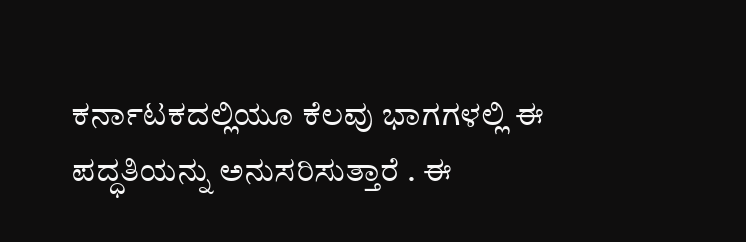ಕರ್ನಾಟಕದಲ್ಲಿಯೂ ಕೆಲವು ಭಾಗಗಳಲ್ಲಿ ಈ ಪದ್ಧತಿಯನ್ನು ಅನುಸರಿಸುತ್ತಾರೆ . ಈ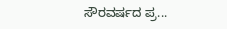ಸೌರವರ್ಷದ ಪ್ರ...